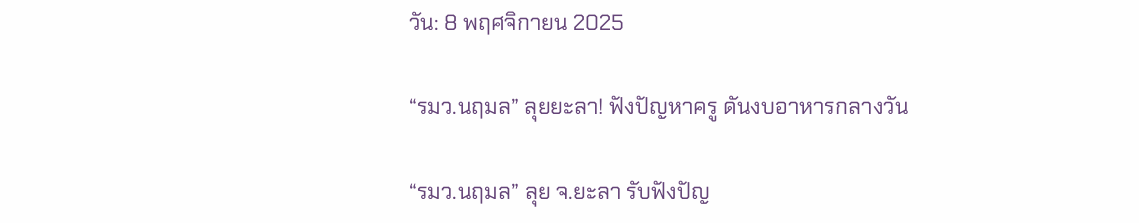วัน: 8 พฤศจิกายน 2025

“รมว.นฤมล” ลุยยะลา! ฟังปัญหาครู ดันงบอาหารกลางวัน

“รมว.นฤมล” ลุย จ.ยะลา รับฟังปัญ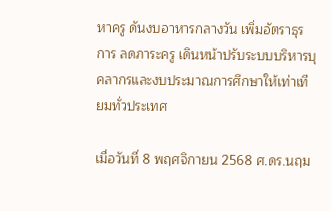หาครู ดันงบอาหารกลางวัน เพิ่มอัตราธุรการ ลดภาระครู เดินหน้าปรับระบบบริหารบุคลากรและงบประมาณการศึกษาให้เท่าเทียมทั่วประเทศ

เมื่อวันที่ 8 พฤศจิกายน 2568 ศ.ดร.นฤม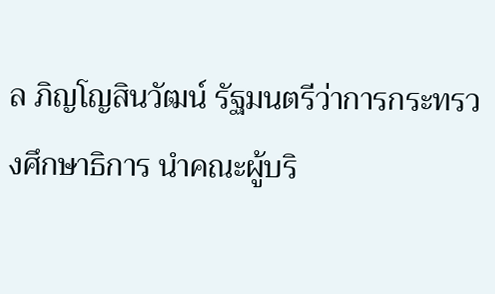ล ภิญโญสินวัฒน์ รัฐมนตรีว่าการกระทรวงศึกษาธิการ นำคณะผู้บริ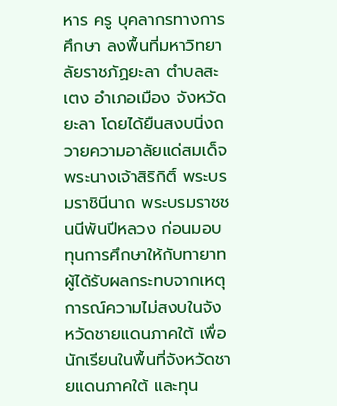หาร ครู บุคลากรทางการศึกษา ลงพื้นที่มหาวิทยาลัยราชภัฏยะลา ตำบลสะเตง อำเภอเมือง จังหวัดยะลา โดยได้ยืนสงบนิ่งถวายความอาลัยแด่สมเด็จพระนางเจ้าสิริกิติ์ พระบรมราชินีนาถ พระบรมราชชนนีพันปีหลวง ก่อนมอบทุนการศึกษาให้กับทายาทผู้ได้รับผลกระทบจากเหตุการณ์ความไม่สงบในจังหวัดชายแดนภาคใต้ เพื่อนักเรียนในพื้นที่จังหวัดชายแดนภาคใต้ และทุน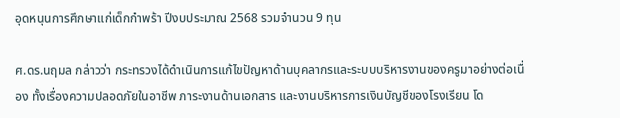อุดหนุนการศึกษาแก่เด็กกำพร้า ปีงบประมาณ 2568 รวมจำนวน 9 ทุน

ศ.ดร.นฤมล กล่าวว่า กระทรวงได้ดำเนินการแก้ไขปัญหาด้านบุคลากรและระบบบริหารงานของครูมาอย่างต่อเนื่อง ทั้งเรื่องความปลอดภัยในอาชีพ ภาระงานด้านเอกสาร และงานบริหารการเงินบัญชีของโรงเรียน โด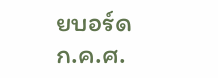ยบอร์ด ก.ค.ศ.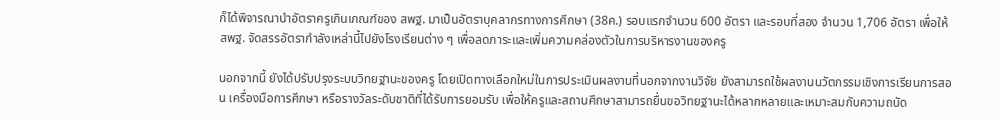ก็ได้พิจารณานำอัตราครูเกินเกณฑ์ของ สพฐ. มาเป็นอัตราบุคลากรทางการศึกษา (38ค.) รอบแรกจำนวน 600 อัตรา และรอบที่สอง จำนวน 1,706 อัตรา เพื่อให้ สพฐ. จัดสรรอัตรากำลังเหล่านี้ไปยังโรงเรียนต่าง ๆ เพื่อลดภาระและเพิ่มความคล่องตัวในการบริหารงานของครู

นอกจากนี้ ยังได้ปรับปรุงระบบวิทยฐานะของครู โดยเปิดทางเลือกใหม่ในการประเมินผลงานที่นอกจากงานวิจัย ยังสามารถใช้ผลงานนวัตกรรมเชิงการเรียนการสอน เครื่องมือการศึกษา หรือรางวัลระดับชาติที่ได้รับการยอมรับ เพื่อให้ครูและสถานศึกษาสามารถยื่นขอวิทยฐานะได้หลากหลายและเหมาะสมกับความถนัด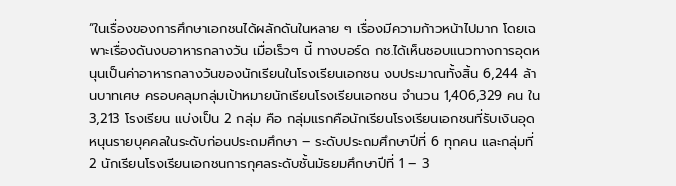“ในเรื่องของการศึกษาเอกชนได้ผลักดันในหลาย ๆ เรื่องมีความก้าวหน้าไปมาก โดยเฉพาะเรื่องดันงบอาหารกลางวัน เมื่อเร็วๆ นี้ ทางบอร์ด กช.ได้เห็นชอบแนวทางการอุดหนุนเป็นค่าอาหารกลางวันของนักเรียนในโรงเรียนเอกชน งบประมาณทั้งสิ้น 6,244 ล้านบาทเศษ ครอบคลุมกลุ่มเป้าหมายนักเรียนโรงเรียนเอกชน จำนวน 1,406,329 คน ใน 3,213 โรงเรียน แบ่งเป็น 2 กลุ่ม คือ กลุ่มแรกคือนักเรียนโรงเรียนเอกชนที่รับเงินอุดหนุนรายบุคคลในระดับก่อนประถมศึกษา – ระดับประถมศึกษาปีที่ 6 ทุกคน และกลุ่มที่ 2 นักเรียนโรงเรียนเอกชนการกุศลระดับชั้นมัธยมศึกษาปีที่ 1 – 3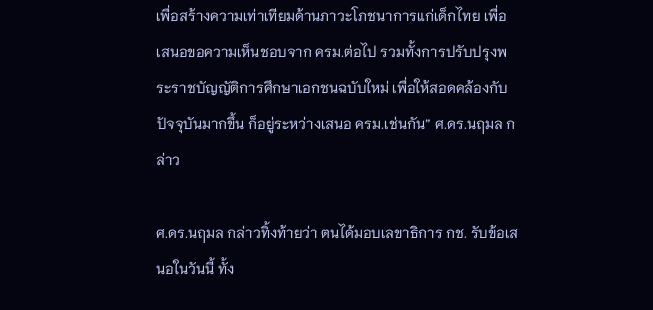เพื่อสร้างความเท่าเทียมด้านภาวะโภชนาการแก่เด็กไทย เพื่อเสนอขอความเห็นชอบจาก ครม.ต่อไป รวมทั้งการปรับปรุงพระราชบัญญัติการศึกษาเอกชนฉบับใหม่ เพื่อให้สอดคล้องกับปัจจุบันมากขึ้น ก็อยู่ระหว่างเสนอ ครม.เช่นกัน” ศ.ดร.นฤมล กล่าว

ศ.ดร.นฤมล กล่าวทิ้งท้ายว่า ตนได้มอบเลขาธิการ กช. รับข้อเสนอในวันนี้ ทั้ง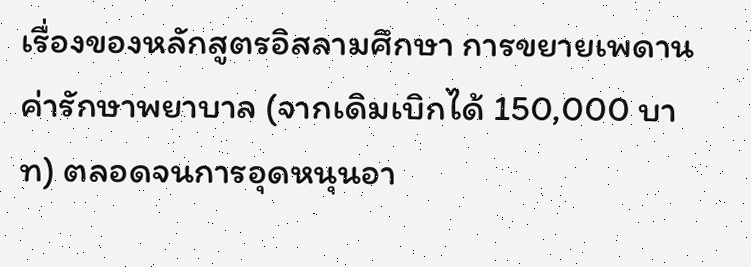เรื่องของหลักสูตรอิสลามศึกษา การขยายเพดานค่ารักษาพยาบาล (จากเดิมเบิกได้ 150,000 บาท) ตลอดจนการอุดหนุนอา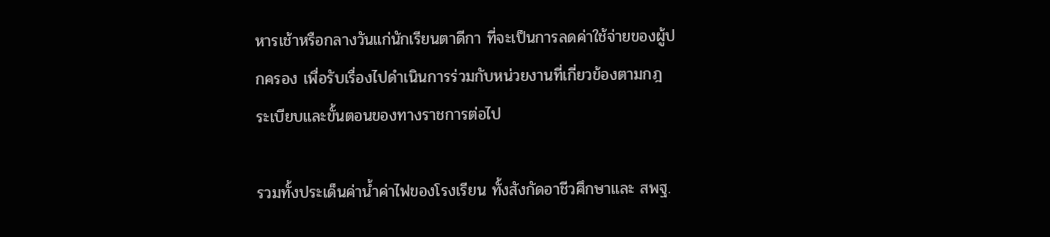หารเช้าหรือกลางวันแก่นักเรียนตาดีกา ที่จะเป็นการลดค่าใช้จ่ายของผู้ปกครอง เพื่อรับเรื่องไปดำเนินการร่วมกับหน่วยงานที่เกี่ยวข้องตามกฎ ระเบียบและขั้นตอนของทางราชการต่อไป

รวมทั้งประเด็นค่าน้ำค่าไฟของโรงเรียน ทั้งสังกัดอาชีวศึกษาและ สพฐ.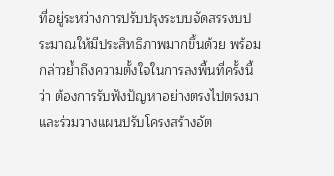ที่อยู่ระหว่างการปรับปรุงระบบจัดสรรงบประมาณให้มีประสิทธิภาพมากขึ้นด้วย พร้อมกล่าวย้ำถึงความตั้งใจในการลงพื้นที่ครั้งนี้ ว่า ต้องการรับฟังปัญหาอย่างตรงไปตรงมาและร่วมวางแผนปรับโครงสร้างอัต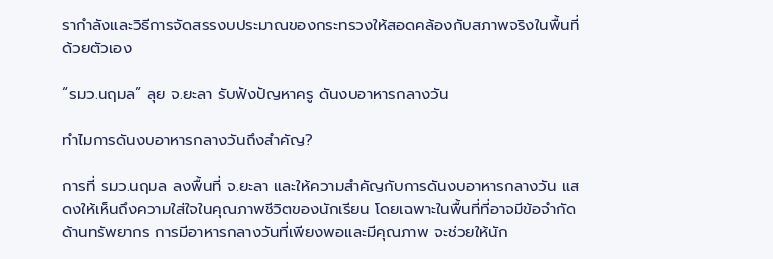รากำลังและวิธีการจัดสรรงบประมาณของกระทรวงให้สอดคล้องกับสภาพจริงในพื้นที่ด้วยตัวเอง

“รมว.นฤมล” ลุย จ.ยะลา รับฟังปัญหาครู ดันงบอาหารกลางวัน

ทำไมการดันงบอาหารกลางวันถึงสำคัญ?

การที่ รมว.นฤมล ลงพื้นที่ จ.ยะลา และให้ความสำคัญกับการดันงบอาหารกลางวัน แสดงให้เห็นถึงความใส่ใจในคุณภาพชีวิตของนักเรียน โดยเฉพาะในพื้นที่ที่อาจมีข้อจำกัดด้านทรัพยากร การมีอาหารกลางวันที่เพียงพอและมีคุณภาพ จะช่วยให้นัก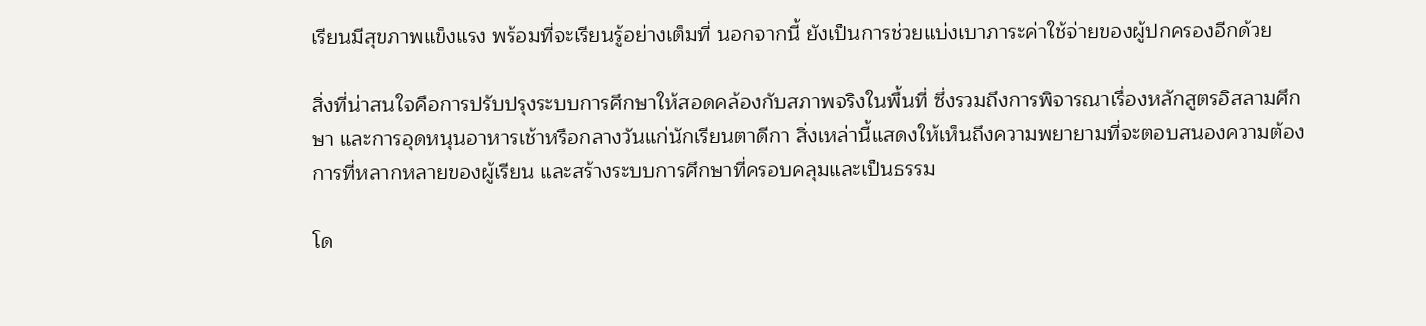เรียนมีสุขภาพแข็งแรง พร้อมที่จะเรียนรู้อย่างเต็มที่ นอกจากนี้ ยังเป็นการช่วยแบ่งเบาภาระค่าใช้จ่ายของผู้ปกครองอีกด้วย

สิ่งที่น่าสนใจคือการปรับปรุงระบบการศึกษาให้สอดคล้องกับสภาพจริงในพื้นที่ ซึ่งรวมถึงการพิจารณาเรื่องหลักสูตรอิสลามศึกษา และการอุดหนุนอาหารเช้าหรือกลางวันแก่นักเรียนตาดีกา สิ่งเหล่านี้แสดงให้เห็นถึงความพยายามที่จะตอบสนองความต้องการที่หลากหลายของผู้เรียน และสร้างระบบการศึกษาที่ครอบคลุมและเป็นธรรม

โด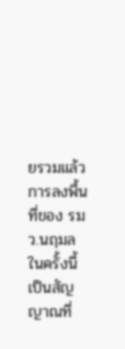ยรวมแล้ว การลงพื้นที่ของ รมว.นฤมล ในครั้งนี้ เป็นสัญญาณที่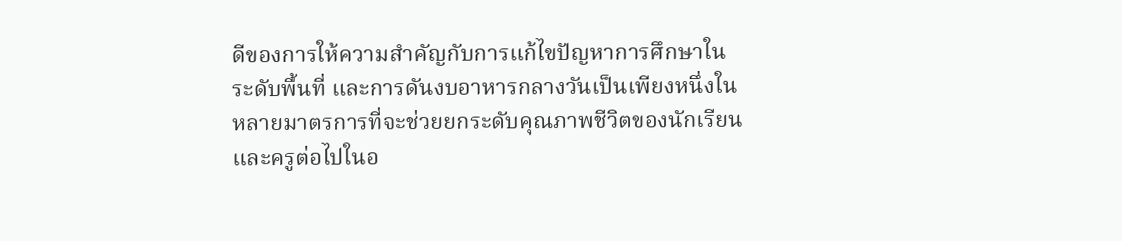ดีของการให้ความสำคัญกับการแก้ไขปัญหาการศึกษาในระดับพื้นที่ และการดันงบอาหารกลางวันเป็นเพียงหนึ่งในหลายมาตรการที่จะช่วยยกระดับคุณภาพชีวิตของนักเรียนและครูต่อไปในอ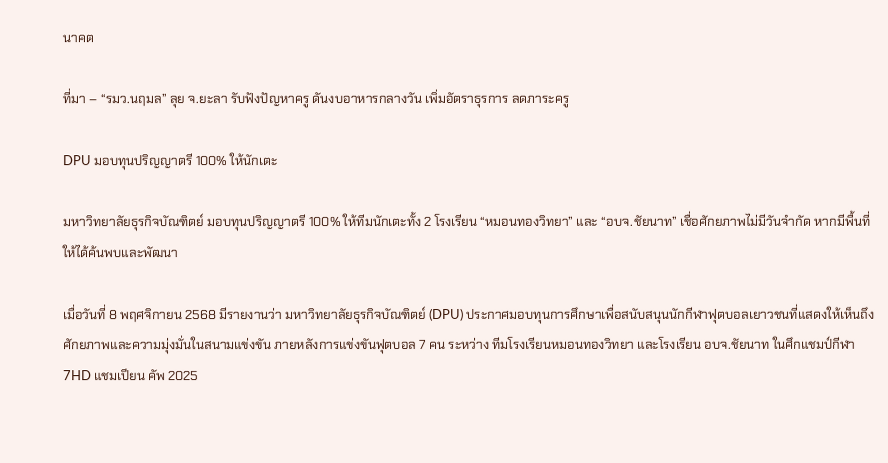นาคต

ที่มา – “รมว.นฤมล” ลุย จ.ยะลา รับฟังปัญหาครู ดันงบอาหารกลางวัน เพิ่มอัตราธุรการ ลดภาระครู

DPU มอบทุนปริญญาตรี 100% ให้นักเตะ

มหาวิทยาลัยธุรกิจบัณฑิตย์ มอบทุนปริญญาตรี 100% ให้ทีมนักเตะทั้ง 2 โรงเรียน “หมอนทองวิทยา” และ “อบจ.ชัยนาท” เชื่อศักยภาพไม่มีวันจำกัด หากมีพื้นที่ให้ได้ค้นพบและพัฒนา

เมื่อวันที่ 8 พฤศจิกายน 2568 มีรายงานว่า มหาวิทยาลัยธุรกิจบัณฑิตย์ (DPU) ประกาศมอบทุนการศึกษาเพื่อสนับสนุนนักกีฬาฟุตบอลเยาวชนที่แสดงให้เห็นถึงศักยภาพและความมุ่งมั่นในสนามแข่งขัน ภายหลังการแข่งขันฟุตบอล 7 คน ระหว่าง ทีมโรงเรียนหมอนทองวิทยา และโรงเรียน อบจ.ชัยนาท ในศึกแชมป์กีฬา 7HD แชมเปียน คัพ 2025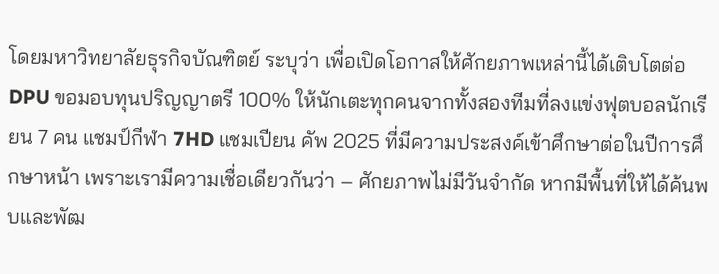โดยมหาวิทยาลัยธุรกิจบัณฑิตย์ ระบุว่า เพื่อเปิดโอกาสให้ศักยภาพเหล่านี้ได้เติบโตต่อ DPU ขอมอบทุนปริญญาตรี 100% ให้นักเตะทุกคนจากทั้งสองทีมที่ลงแข่งฟุตบอลนักเรียน 7 คน แชมป์กีฬา 7HD แชมเปียน คัพ 2025 ที่มีความประสงค์เข้าศึกษาต่อในปีการศึกษาหน้า เพราะเรามีความเชื่อเดียวกันว่า – ศักยภาพไม่มีวันจำกัด หากมีพื้นที่ให้ได้ค้นพบและพัฒ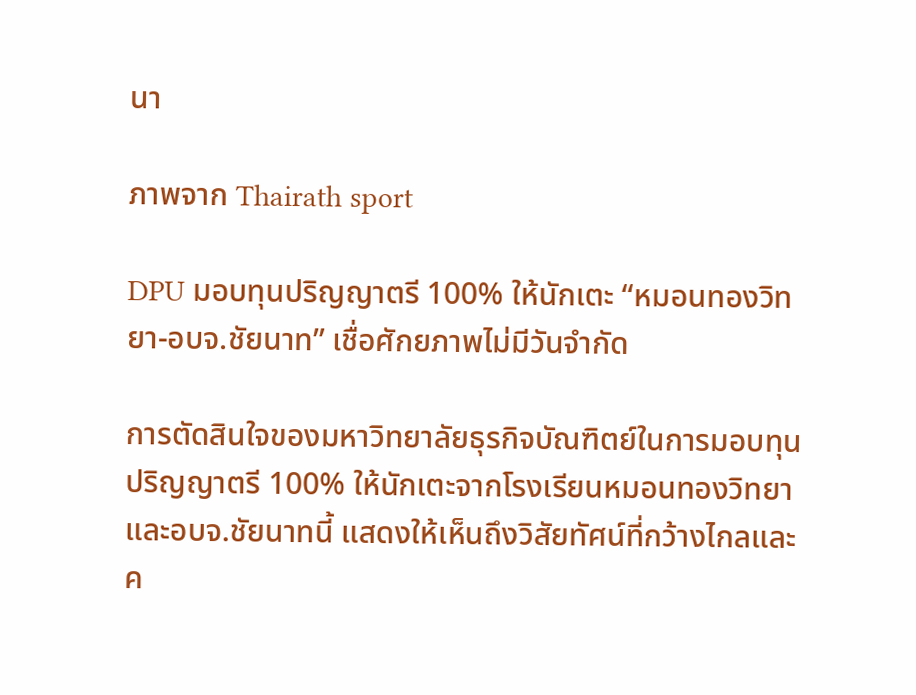นา

ภาพจาก Thairath sport

DPU มอบทุนปริญญาตรี 100% ให้นักเตะ “หมอนทองวิทยา-อบจ.ชัยนาท” เชื่อศักยภาพไม่มีวันจำกัด

การตัดสินใจของมหาวิทยาลัยธุรกิจบัณฑิตย์ในการมอบทุนปริญญาตรี 100% ให้นักเตะจากโรงเรียนหมอนทองวิทยาและอบจ.ชัยนาทนี้ แสดงให้เห็นถึงวิสัยทัศน์ที่กว้างไกลและค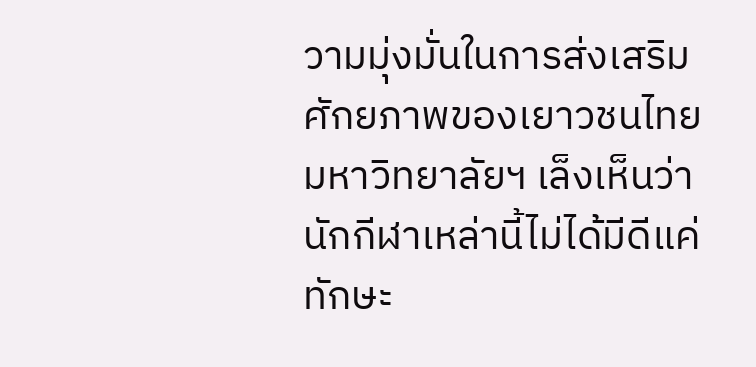วามมุ่งมั่นในการส่งเสริมศักยภาพของเยาวชนไทย มหาวิทยาลัยฯ เล็งเห็นว่านักกีฬาเหล่านี้ไม่ได้มีดีแค่ทักษะ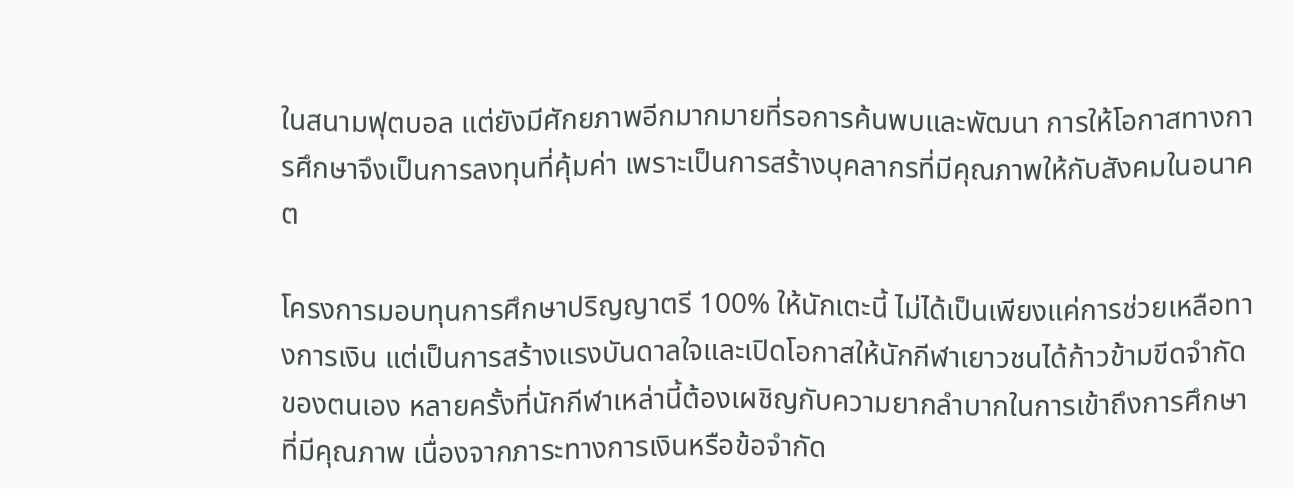ในสนามฟุตบอล แต่ยังมีศักยภาพอีกมากมายที่รอการค้นพบและพัฒนา การให้โอกาสทางการศึกษาจึงเป็นการลงทุนที่คุ้มค่า เพราะเป็นการสร้างบุคลากรที่มีคุณภาพให้กับสังคมในอนาคต

โครงการมอบทุนการศึกษาปริญญาตรี 100% ให้นักเตะนี้ ไม่ได้เป็นเพียงแค่การช่วยเหลือทางการเงิน แต่เป็นการสร้างแรงบันดาลใจและเปิดโอกาสให้นักกีฬาเยาวชนได้ก้าวข้ามขีดจำกัดของตนเอง หลายครั้งที่นักกีฬาเหล่านี้ต้องเผชิญกับความยากลำบากในการเข้าถึงการศึกษาที่มีคุณภาพ เนื่องจากภาระทางการเงินหรือข้อจำกัด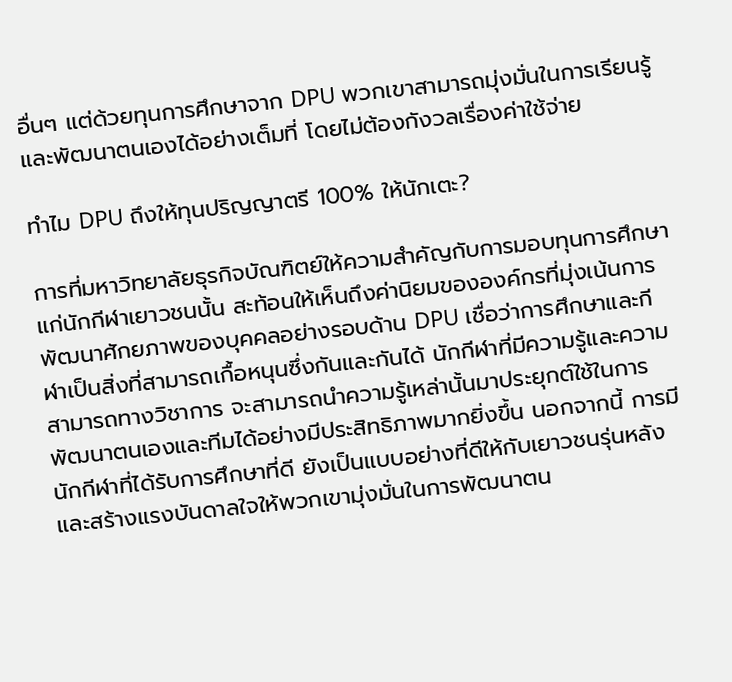อื่นๆ แต่ด้วยทุนการศึกษาจาก DPU พวกเขาสามารถมุ่งมั่นในการเรียนรู้และพัฒนาตนเองได้อย่างเต็มที่ โดยไม่ต้องกังวลเรื่องค่าใช้จ่าย

ทำไม DPU ถึงให้ทุนปริญญาตรี 100% ให้นักเตะ?

การที่มหาวิทยาลัยธุรกิจบัณฑิตย์ให้ความสำคัญกับการมอบทุนการศึกษาแก่นักกีฬาเยาวชนนั้น สะท้อนให้เห็นถึงค่านิยมขององค์กรที่มุ่งเน้นการพัฒนาศักยภาพของบุคคลอย่างรอบด้าน DPU เชื่อว่าการศึกษาและกีฬาเป็นสิ่งที่สามารถเกื้อหนุนซึ่งกันและกันได้ นักกีฬาที่มีความรู้และความสามารถทางวิชาการ จะสามารถนำความรู้เหล่านั้นมาประยุกต์ใช้ในการพัฒนาตนเองและทีมได้อย่างมีประสิทธิภาพมากยิ่งขึ้น นอกจากนี้ การมีนักกีฬาที่ได้รับการศึกษาที่ดี ยังเป็นแบบอย่างที่ดีให้กับเยาวชนรุ่นหลัง และสร้างแรงบันดาลใจให้พวกเขามุ่งมั่นในการพัฒนาตน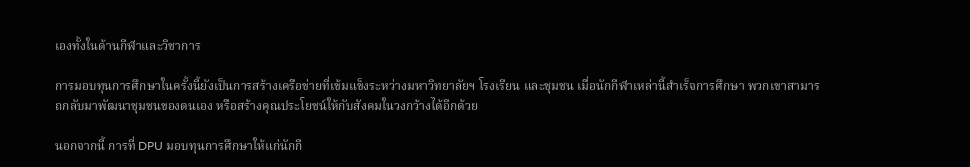เองทั้งในด้านกีฬาและวิชาการ

การมอบทุนการศึกษาในครั้งนี้ยังเป็นการสร้างเครือข่ายที่เข้มแข็งระหว่างมหาวิทยาลัยฯ โรงเรียน และชุมชน เมื่อนักกีฬาเหล่านี้สำเร็จการศึกษา พวกเขาสามารถกลับมาพัฒนาชุมชนของตนเอง หรือสร้างคุณประโยชน์ให้กับสังคมในวงกว้างได้อีกด้วย

นอกจากนี้ การที่ DPU มอบทุนการศึกษาให้แก่นักกี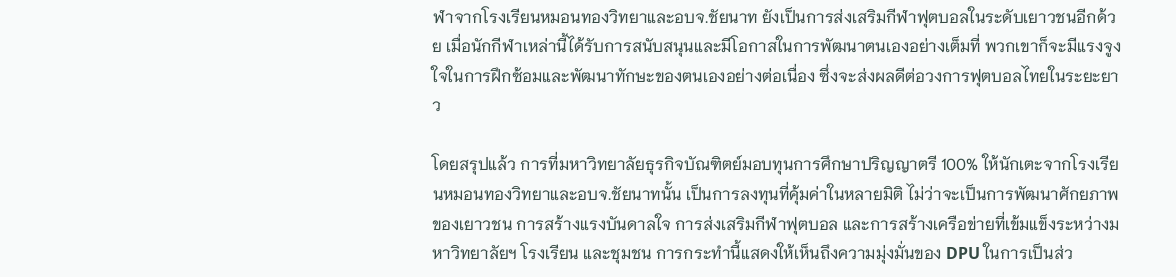ฬาจากโรงเรียนหมอนทองวิทยาและอบจ.ชัยนาท ยังเป็นการส่งเสริมกีฬาฟุตบอลในระดับเยาวชนอีกด้วย เมื่อนักกีฬาเหล่านี้ได้รับการสนับสนุนและมีโอกาสในการพัฒนาตนเองอย่างเต็มที่ พวกเขาก็จะมีแรงจูงใจในการฝึกซ้อมและพัฒนาทักษะของตนเองอย่างต่อเนื่อง ซึ่งจะส่งผลดีต่อวงการฟุตบอลไทยในระยะยาว

โดยสรุปแล้ว การที่มหาวิทยาลัยธุรกิจบัณฑิตย์มอบทุนการศึกษาปริญญาตรี 100% ให้นักเตะจากโรงเรียนหมอนทองวิทยาและอบจ.ชัยนาทนั้น เป็นการลงทุนที่คุ้มค่าในหลายมิติ ไม่ว่าจะเป็นการพัฒนาศักยภาพของเยาวชน การสร้างแรงบันดาลใจ การส่งเสริมกีฬาฟุตบอล และการสร้างเครือข่ายที่เข้มแข็งระหว่างมหาวิทยาลัยฯ โรงเรียน และชุมชน การกระทำนี้แสดงให้เห็นถึงความมุ่งมั่นของ DPU ในการเป็นส่ว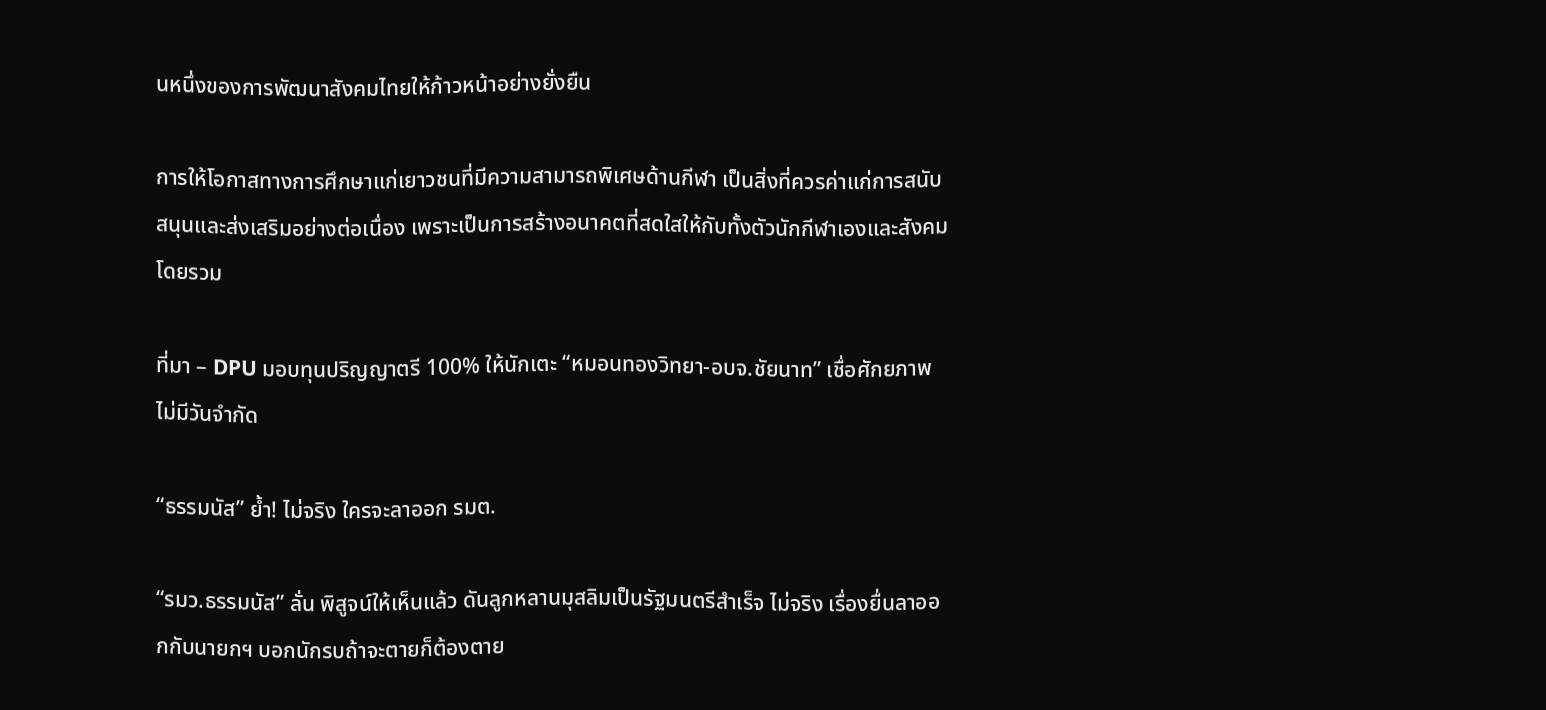นหนึ่งของการพัฒนาสังคมไทยให้ก้าวหน้าอย่างยั่งยืน

การให้โอกาสทางการศึกษาแก่เยาวชนที่มีความสามารถพิเศษด้านกีฬา เป็นสิ่งที่ควรค่าแก่การสนับสนุนและส่งเสริมอย่างต่อเนื่อง เพราะเป็นการสร้างอนาคตที่สดใสให้กับทั้งตัวนักกีฬาเองและสังคมโดยรวม

ที่มา – DPU มอบทุนปริญญาตรี 100% ให้นักเตะ “หมอนทองวิทยา-อบจ.ชัยนาท” เชื่อศักยภาพไม่มีวันจำกัด

“ธรรมนัส” ย้ำ! ไม่จริง ใครจะลาออก รมต.

“รมว.ธรรมนัส” ลั่น พิสูจน์ให้เห็นแล้ว ดันลูกหลานมุสลิมเป็นรัฐมนตรีสำเร็จ ไม่จริง เรื่องยื่นลาออกกับนายกฯ บอกนักรบถ้าจะตายก็ต้องตาย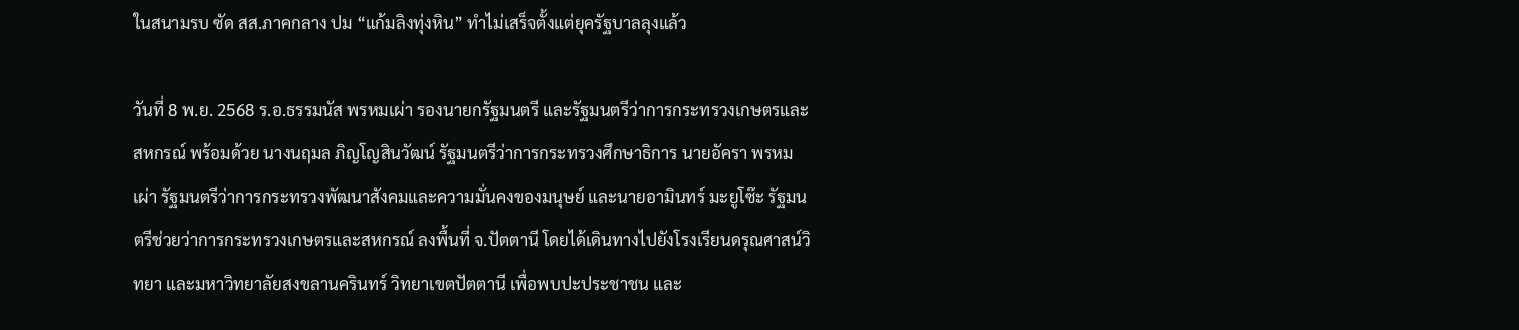ในสนามรบ ซัด สส.ภาคกลาง ปม “แก้มลิงทุ่งหิน” ทำไม่เสร็จตั้งแต่ยุครัฐบาลลุงแล้ว

วันที่ 8 พ.ย. 2568 ร.อ.ธรรมนัส พรหมเผ่า รองนายกรัฐมนตรี และรัฐมนตรีว่าการกระทรวงเกษตรและสหกรณ์ พร้อมด้วย นางนฤมล ภิญโญสินวัฒน์ รัฐมนตรีว่าการกระทรวงศึกษาธิการ นายอัครา พรหมเผ่า รัฐมนตรีว่าการกระทรวงพัฒนาสังคมและความมั่นคงของมนุษย์ และนายอามินทร์ มะยูโซ๊ะ รัฐมนตรีช่วยว่าการกระทรวงเกษตรและสหกรณ์ ลงพื้นที่ จ.ปัตตานี โดยได้เดินทางไปยังโรงเรียนดรุณศาสน์วิทยา และมหาวิทยาลัยสงขลานครินทร์ วิทยาเขตปัตตานี เพื่อพบปะประชาชน และ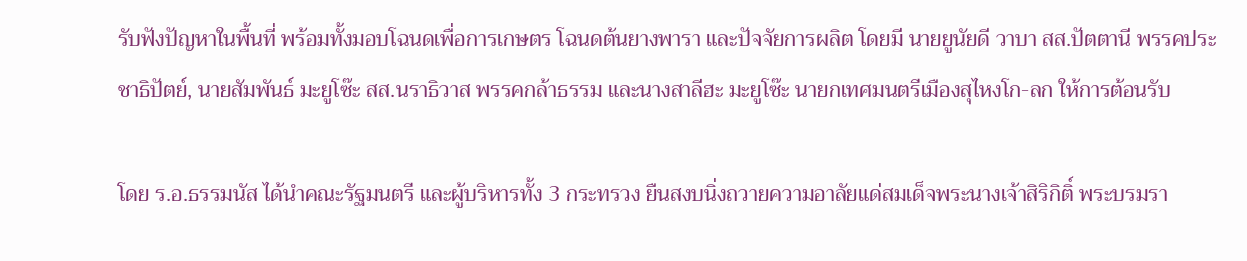รับฟังปัญหาในพื้นที่ พร้อมทั้งมอบโฉนดเพื่อการเกษตร โฉนดต้นยางพารา และปัจจัยการผลิต โดยมี นายยูนัยดี วาบา สส.ปัตตานี พรรคประชาธิปัตย์, นายสัมพันธ์ มะยูโซ๊ะ สส.นราธิวาส พรรคกล้าธรรม และนางสาลีฮะ มะยูโซ๊ะ นายกเทศมนตรีเมืองสุไหงโก-ลก ให้การต้อนรับ

โดย ร.อ.ธรรมนัส ได้นำคณะรัฐมนตรี และผู้บริหารทั้ง 3 กระทรวง ยืนสงบนิ่งถวายความอาลัยแด่สมเด็จพระนางเจ้าสิริกิติ์ พระบรมรา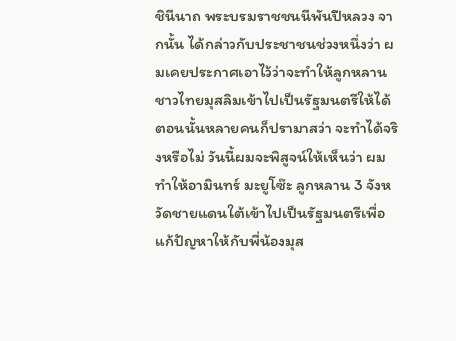ชินีนาถ พระบรมราชชนนีพันปีหลวง จากนั้น ได้กล่าวกับประชาชนช่วงหนึ่งว่า ผมเคยประกาศเอาไว้ว่าจะทำให้ลูกหลานชาวไทยมุสลิมเข้าไปเป็นรัฐมนตรีให้ได้ ตอนนั้นหลายคนก็ปรามาสว่า จะทำได้จริงหรือไม่ วันนี้ผมจะพิสูจน์ให้เห็นว่า ผมทำให้อามินทร์ มะยูโซ๊ะ ลูกหลาน 3 จังหวัดชายแดนใต้เข้าไปเป็นรัฐมนตรีเพื่อแก้ปัญหาให้กับพี่น้องมุส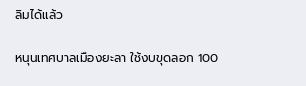ลิมได้แล้ว

หนุนเทศบาลเมืองยะลา ใช้งบขุดลอก 100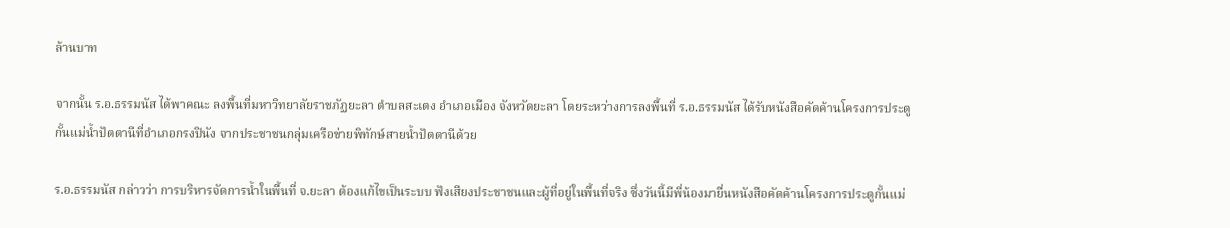ล้านบาท

จากนั้น ร.อ.ธรรมนัส ได้พาคณะ ลงพื้นที่มหาวิทยาลัยราชภัฏยะลา ตำบลสะเตง อำเภอเมือง จังหวัดยะลา โดยระหว่างการลงพื้นที่ ร.อ.ธรรมนัส ได้รับหนังสือคัดค้านโครงการประตูกั้นแม่น้ำปัตตานีที่อำเภอกรงปินัง จากประชาชนกลุ่มเครือข่ายพิทักษ์สายน้ำปัตตานีด้วย

ร.อ.ธรรมนัส กล่าวว่า การบริหารจัดการน้ำในพื้นที่ จ.ยะลา ต้องแก้ไขเป็นระบบ ฟังเสียงประชาชนและผู้ที่อยู่ในพื้นที่จริง ซึ่งวันนี้มีพี่น้องมายื่นหนังสือคัดค้านโครงการประตูกั้นแม่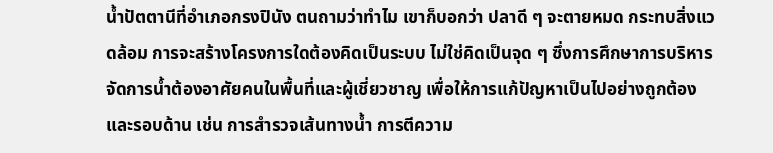น้ำปัตตานีที่อำเภอกรงปินัง ตนถามว่าทำไม เขาก็บอกว่า ปลาดี ๆ จะตายหมด กระทบสิ่งแวดล้อม การจะสร้างโครงการใดต้องคิดเป็นระบบ ไม่ใช่คิดเป็นจุด ๆ ซึ่งการศึกษาการบริหารจัดการน้ำต้องอาศัยคนในพื้นที่และผู้เชี่ยวชาญ เพื่อให้การแก้ปัญหาเป็นไปอย่างถูกต้องและรอบด้าน เช่น การสำรวจเส้นทางน้ำ การตีความ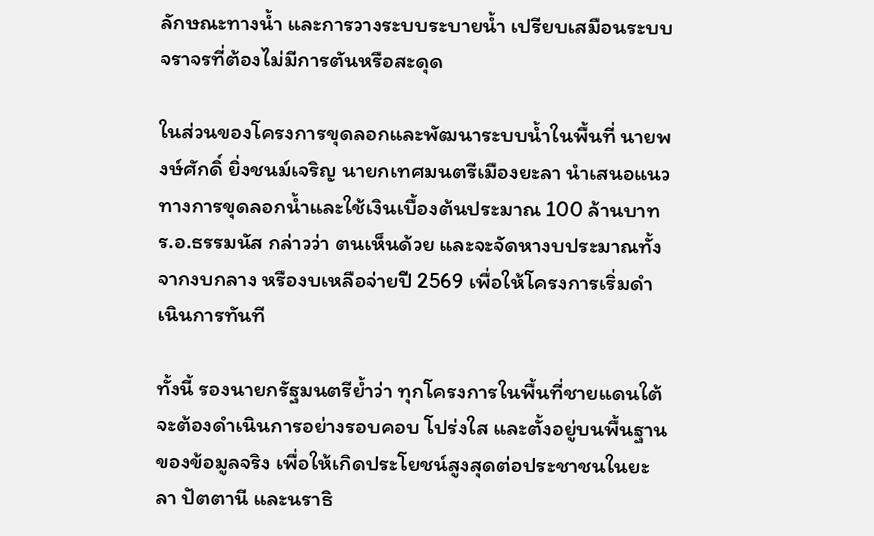ลักษณะทางน้ำ และการวางระบบระบายน้ำ เปรียบเสมือนระบบจราจรที่ต้องไม่มีการตันหรือสะดุด

ในส่วนของโครงการขุดลอกและพัฒนาระบบน้ำในพื้นที่ นายพงษ์ศักดิ์ ยิ่งชนม์เจริญ นายกเทศมนตรีเมืองยะลา นำเสนอแนวทางการขุดลอกน้ำและใช้เงินเบื้องต้นประมาณ 100 ล้านบาท ร.อ.ธรรมนัส กล่าวว่า ตนเห็นด้วย และจะจัดหางบประมาณทั้งจากงบกลาง หรืองบเหลือจ่ายปี 2569 เพื่อให้โครงการเริ่มดำเนินการทันที

ทั้งนี้ รองนายกรัฐมนตรีย้ำว่า ทุกโครงการในพื้นที่ชายแดนใต้จะต้องดำเนินการอย่างรอบคอบ โปร่งใส และตั้งอยู่บนพื้นฐานของข้อมูลจริง เพื่อให้เกิดประโยชน์สูงสุดต่อประชาชนในยะลา ปัตตานี และนราธิ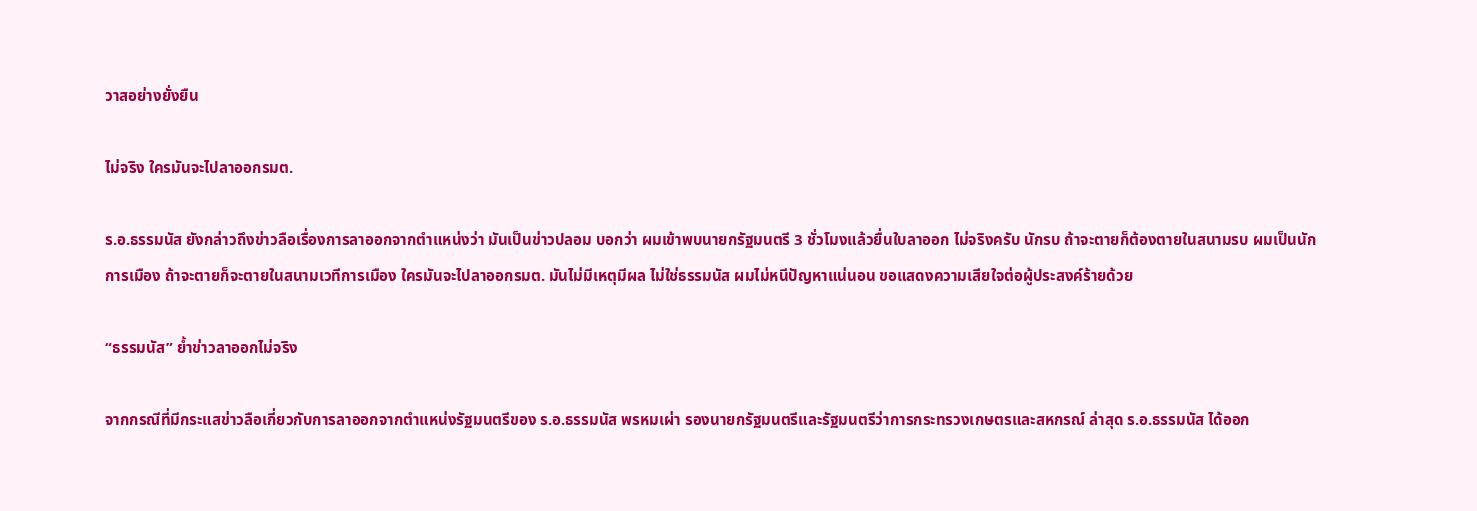วาสอย่างยั่งยืน

ไม่จริง ใครมันจะไปลาออกรมต.

ร.อ.ธรรมนัส ยังกล่าวถึงข่าวลือเรื่องการลาออกจากตำแหน่งว่า มันเป็นข่าวปลอม บอกว่า ผมเข้าพบนายกรัฐมนตรี 3 ชั่วโมงแล้วยื่นใบลาออก ไม่จริงครับ นักรบ ถ้าจะตายก็ต้องตายในสนามรบ ผมเป็นนักการเมือง ถ้าจะตายก็จะตายในสนามเวทีการเมือง ใครมันจะไปลาออกรมต. มันไม่มีเหตุมีผล ไม่ใช่ธรรมนัส ผมไม่หนีปัญหาแน่นอน ขอแสดงความเสียใจต่อผู้ประสงค์ร้ายด้วย

“ธรรมนัส” ย้ำข่าวลาออกไม่จริง

จากกรณีที่มีกระแสข่าวลือเกี่ยวกับการลาออกจากตำแหน่งรัฐมนตรีของ ร.อ.ธรรมนัส พรหมเผ่า รองนายกรัฐมนตรีและรัฐมนตรีว่าการกระทรวงเกษตรและสหกรณ์ ล่าสุด ร.อ.ธรรมนัส ได้ออก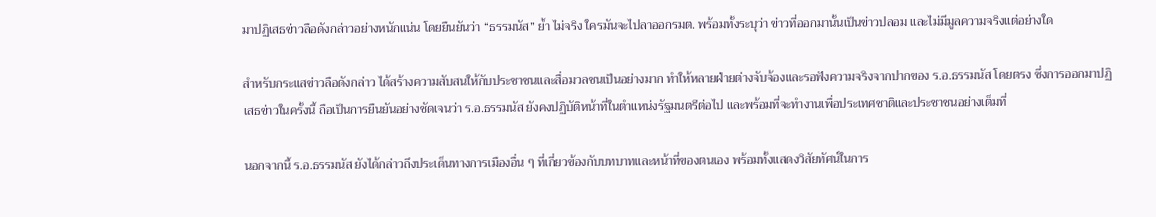มาปฏิเสธข่าวลือดังกล่าวอย่างหนักแน่น โดยยืนยันว่า “ธรรมนัส” ย้ำ ไม่จริง ใครมันจะไปลาออกรมต. พร้อมทั้งระบุว่า ข่าวที่ออกมานั้นเป็นข่าวปลอม และไม่มีมูลความจริงแต่อย่างใด

สำหรับกระแสข่าวลือดังกล่าว ได้สร้างความสับสนให้กับประชาชนและสื่อมวลชนเป็นอย่างมาก ทำให้หลายฝ่ายต่างจับจ้องและรอฟังความจริงจากปากของ ร.อ.ธรรมนัส โดยตรง ซึ่งการออกมาปฏิเสธข่าวในครั้งนี้ ถือเป็นการยืนยันอย่างชัดเจนว่า ร.อ.ธรรมนัส ยังคงปฏิบัติหน้าที่ในตำแหน่งรัฐมนตรีต่อไป และพร้อมที่จะทำงานเพื่อประเทศชาติและประชาชนอย่างเต็มที่

นอกจากนี้ ร.อ.ธรรมนัส ยังได้กล่าวถึงประเด็นทางการเมืองอื่น ๆ ที่เกี่ยวข้องกับบทบาทและหน้าที่ของตนเอง พร้อมทั้งแสดงวิสัยทัศน์ในการ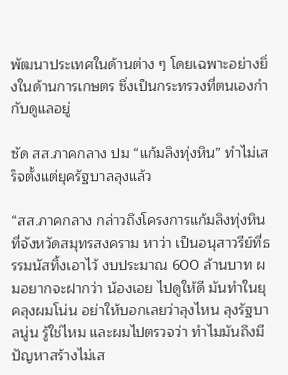พัฒนาประเทศในด้านต่าง ๆ โดยเฉพาะอย่างยิ่งในด้านการเกษตร ซึ่งเป็นกระทรวงที่ตนเองกำกับดูแลอยู่

ซัด สส.ภาคกลาง ปม “แก้มลิงทุ่งหิน” ทำไม่เสร็จตั้งแต่ยุครัฐบาลลุงแล้ว

“สส.ภาคกลาง กล่าวถึงโครงการแก้มลิงทุ่งหิน ที่จังหวัดสมุทรสงคราม หาว่า เป็นอนุสาวรีย์ที่ธรรมนัสทิ้งเอาไว้ งบประมาณ 600 ล้านบาท ผมอยากจะฝากว่า น้องเอย ไปดูให้ดี มันทำในยุคลุงผมโน่น อย่าให้บอกเลยว่าลุงไหน ลุงรัฐบาลนู่น รู้ใช่ไหม และผมไปตรวจว่า ทำไมมันถึงมีปัญหาสร้างไม่เส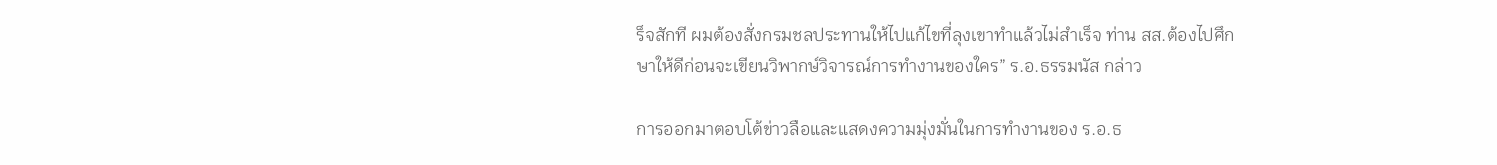ร็จสักที ผมต้องสั่งกรมชลประทานให้ไปแก้ไขที่ลุงเขาทำแล้วไม่สำเร็จ ท่าน สส.ต้องไปศึกษาให้ดีก่อนจะเขียนวิพากษ์วิจารณ์การทำงานของใคร” ร.อ.ธรรมนัส กล่าว

การออกมาตอบโต้ข่าวลือและแสดงความมุ่งมั่นในการทำงานของ ร.อ.ธ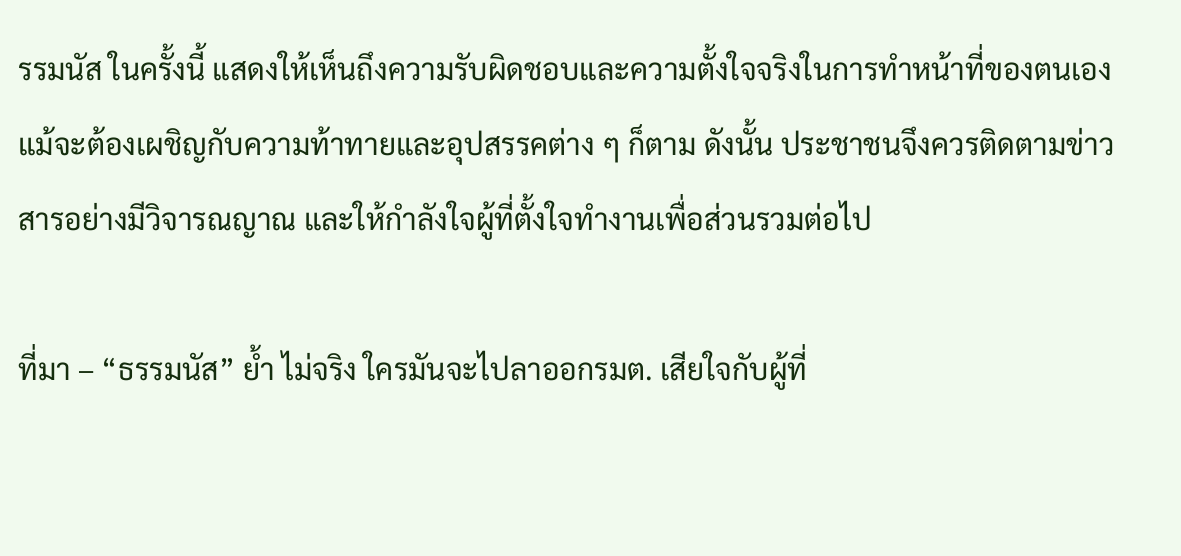รรมนัส ในครั้งนี้ แสดงให้เห็นถึงความรับผิดชอบและความตั้งใจจริงในการทำหน้าที่ของตนเอง แม้จะต้องเผชิญกับความท้าทายและอุปสรรคต่าง ๆ ก็ตาม ดังนั้น ประชาชนจึงควรติดตามข่าวสารอย่างมีวิจารณญาณ และให้กำลังใจผู้ที่ตั้งใจทำงานเพื่อส่วนรวมต่อไป

ที่มา – “ธรรมนัส” ย้ำ ไม่จริง ใครมันจะไปลาออกรมต. เสียใจกับผู้ที่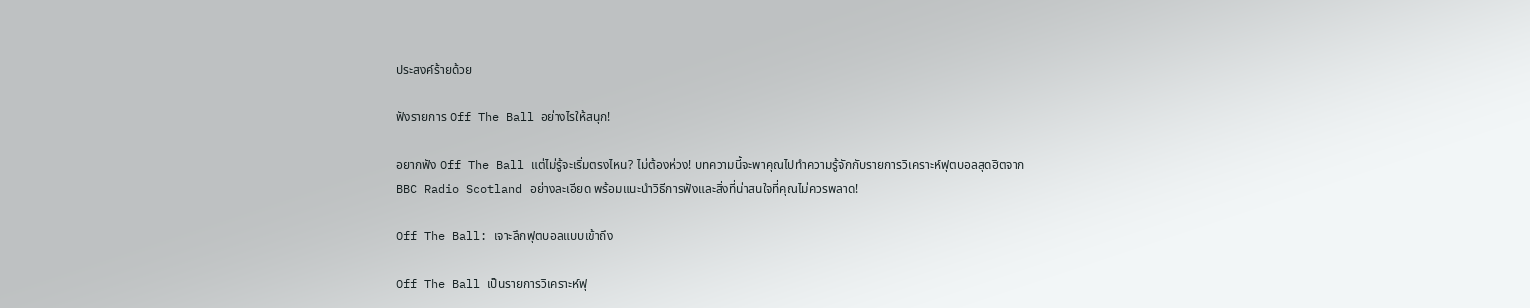ประสงค์ร้ายด้วย

ฟังรายการ Off The Ball อย่างไรให้สนุก!

อยากฟัง Off The Ball แต่ไม่รู้จะเริ่มตรงไหน? ไม่ต้องห่วง! บทความนี้จะพาคุณไปทำความรู้จักกับรายการวิเคราะห์ฟุตบอลสุดฮิตจาก BBC Radio Scotland อย่างละเอียด พร้อมแนะนำวิธีการฟังและสิ่งที่น่าสนใจที่คุณไม่ควรพลาด!

Off The Ball: เจาะลึกฟุตบอลแบบเข้าถึง

Off The Ball เป็นรายการวิเคราะห์ฟุ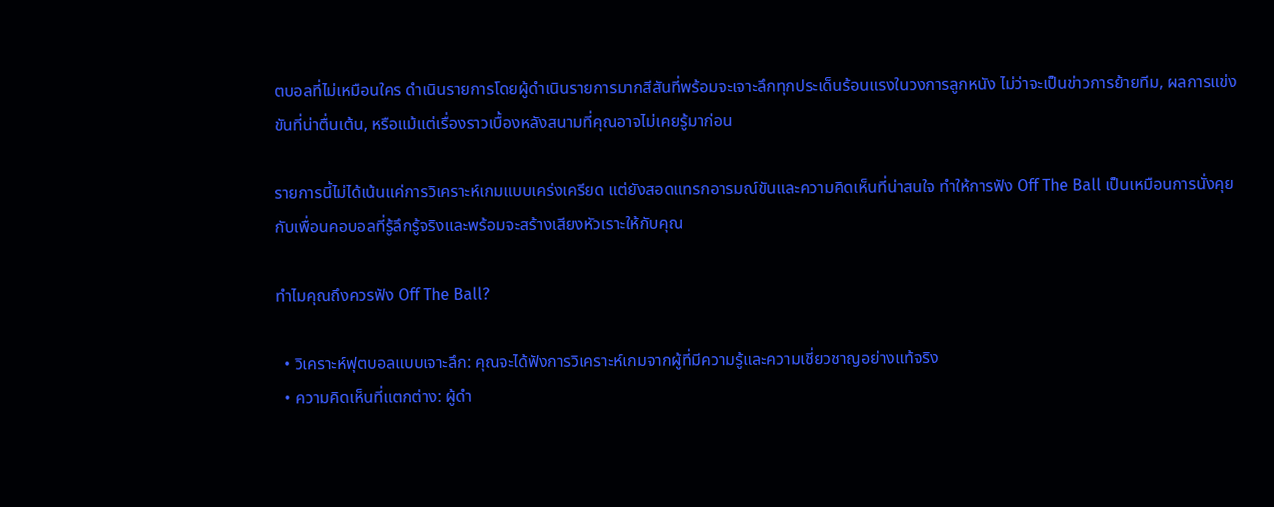ตบอลที่ไม่เหมือนใคร ดำเนินรายการโดยผู้ดำเนินรายการมากสีสันที่พร้อมจะเจาะลึกทุกประเด็นร้อนแรงในวงการลูกหนัง ไม่ว่าจะเป็นข่าวการย้ายทีม, ผลการแข่งขันที่น่าตื่นเต้น, หรือแม้แต่เรื่องราวเบื้องหลังสนามที่คุณอาจไม่เคยรู้มาก่อน

รายการนี้ไม่ได้เน้นแค่การวิเคราะห์เกมแบบเคร่งเครียด แต่ยังสอดแทรกอารมณ์ขันและความคิดเห็นที่น่าสนใจ ทำให้การฟัง Off The Ball เป็นเหมือนการนั่งคุยกับเพื่อนคอบอลที่รู้ลึกรู้จริงและพร้อมจะสร้างเสียงหัวเราะให้กับคุณ

ทำไมคุณถึงควรฟัง Off The Ball?

  • วิเคราะห์ฟุตบอลแบบเจาะลึก: คุณจะได้ฟังการวิเคราะห์เกมจากผู้ที่มีความรู้และความเชี่ยวชาญอย่างแท้จริง
  • ความคิดเห็นที่แตกต่าง: ผู้ดำ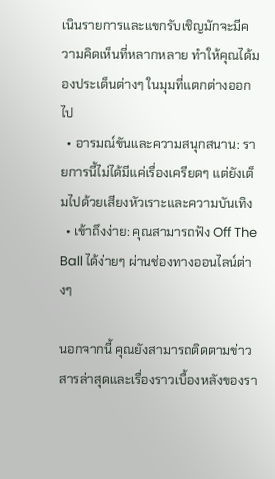เนินรายการและแขกรับเชิญมักจะมีความคิดเห็นที่หลากหลาย ทำให้คุณได้มองประเด็นต่างๆ ในมุมที่แตกต่างออกไป
  • อารมณ์ขันและความสนุกสนาน: รายการนี้ไม่ได้มีแค่เรื่องเครียดๆ แต่ยังเต็มไปด้วยเสียงหัวเราะและความบันเทิง
  • เข้าถึงง่าย: คุณสามารถฟัง Off The Ball ได้ง่ายๆ ผ่านช่องทางออนไลน์ต่างๆ

นอกจากนี้ คุณยังสามารถติดตามข่าวสารล่าสุดและเรื่องราวเบื้องหลังของรา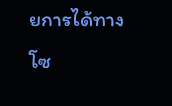ยการได้ทางโซ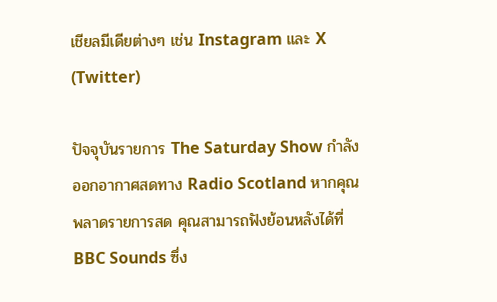เชียลมีเดียต่างๆ เช่น Instagram และ X (Twitter)

ปัจจุบันรายการ The Saturday Show กำลังออกอากาศสดทาง Radio Scotland หากคุณพลาดรายการสด คุณสามารถฟังย้อนหลังได้ที่ BBC Sounds ซึ่ง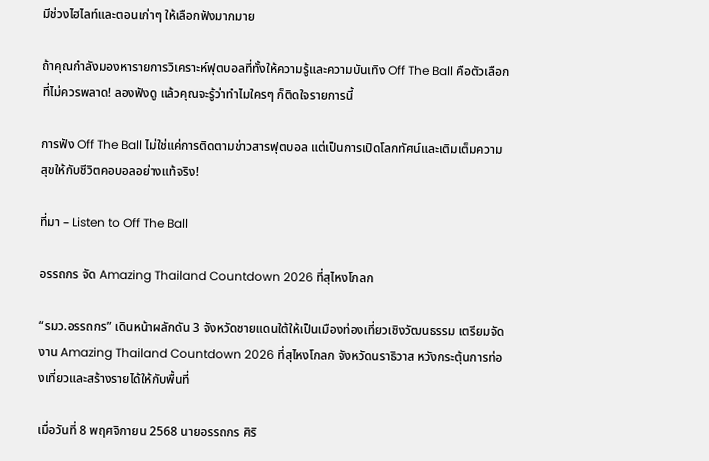มีช่วงไฮไลท์และตอนเก่าๆ ให้เลือกฟังมากมาย

ถ้าคุณกำลังมองหารายการวิเคราะห์ฟุตบอลที่ทั้งให้ความรู้และความบันเทิง Off The Ball คือตัวเลือกที่ไม่ควรพลาด! ลองฟังดู แล้วคุณจะรู้ว่าทำไมใครๆ ก็ติดใจรายการนี้

การฟัง Off The Ball ไม่ใช่แค่การติดตามข่าวสารฟุตบอล แต่เป็นการเปิดโลกทัศน์และเติมเต็มความสุขให้กับชีวิตคอบอลอย่างแท้จริง!

ที่มา – Listen to Off The Ball

อรรถกร จัด Amazing Thailand Countdown 2026 ที่สุไหงโกลก

“รมว.อรรถกร” เดินหน้าผลักดัน 3 จังหวัดชายแดนใต้ให้เป็นเมืองท่องเที่ยวเชิงวัฒนธรรม เตรียมจัดงาน Amazing Thailand Countdown 2026 ที่สุไหงโกลก จังหวัดนราธิวาส หวังกระตุ้นการท่องเที่ยวและสร้างรายได้ให้กับพื้นที่

เมื่อวันที่ 8 พฤศจิกายน 2568 นายอรรถกร ศิริ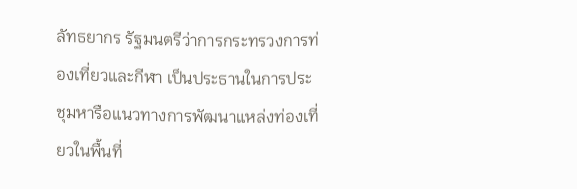ลัทธยากร รัฐมนตรีว่าการกระทรวงการท่องเที่ยวและกีฬา เป็นประธานในการประชุมหารือแนวทางการพัฒนาแหล่งท่องเที่ยวในพื้นที่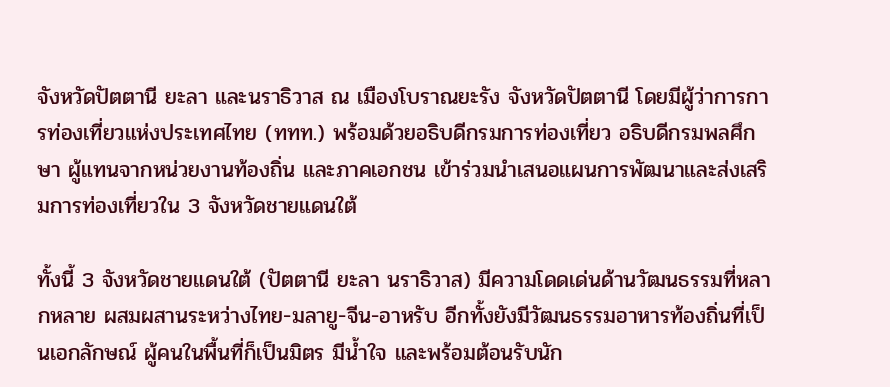จังหวัดปัตตานี ยะลา และนราธิวาส ณ เมืองโบราณยะรัง จังหวัดปัตตานี โดยมีผู้ว่าการการท่องเที่ยวแห่งประเทศไทย (ททท.) พร้อมด้วยอธิบดีกรมการท่องเที่ยว อธิบดีกรมพลศึกษา ผู้แทนจากหน่วยงานท้องถิ่น และภาคเอกชน เข้าร่วมนำเสนอแผนการพัฒนาและส่งเสริมการท่องเที่ยวใน 3 จังหวัดชายแดนใต้

ทั้งนี้ 3 จังหวัดชายแดนใต้ (ปัตตานี ยะลา นราธิวาส) มีความโดดเด่นด้านวัฒนธรรมที่หลากหลาย ผสมผสานระหว่างไทย-มลายู-จีน-อาหรับ อีกทั้งยังมีวัฒนธรรมอาหารท้องถิ่นที่เป็นเอกลักษณ์ ผู้คนในพื้นที่ก็เป็นมิตร มีน้ำใจ และพร้อมต้อนรับนัก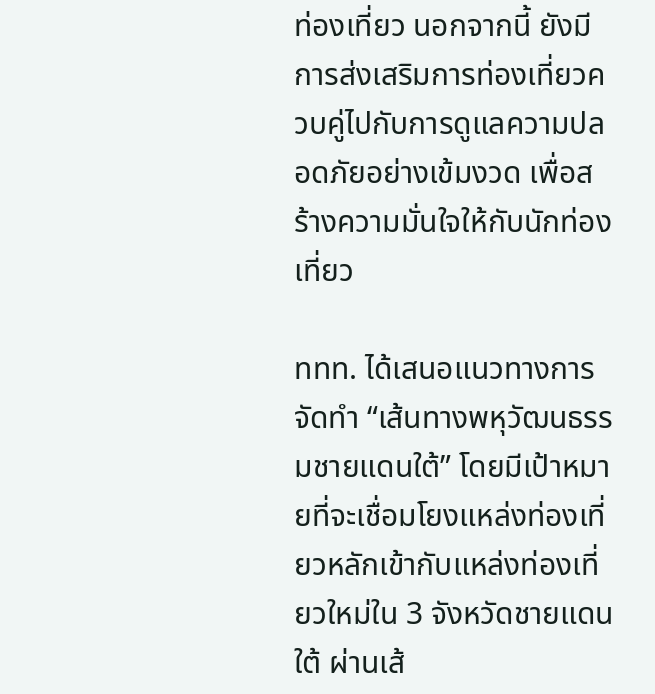ท่องเที่ยว นอกจากนี้ ยังมีการส่งเสริมการท่องเที่ยวควบคู่ไปกับการดูแลความปลอดภัยอย่างเข้มงวด เพื่อสร้างความมั่นใจให้กับนักท่องเที่ยว

ททท. ได้เสนอแนวทางการจัดทำ “เส้นทางพหุวัฒนธรรมชายแดนใต้” โดยมีเป้าหมายที่จะเชื่อมโยงแหล่งท่องเที่ยวหลักเข้ากับแหล่งท่องเที่ยวใหม่ใน 3 จังหวัดชายแดนใต้ ผ่านเส้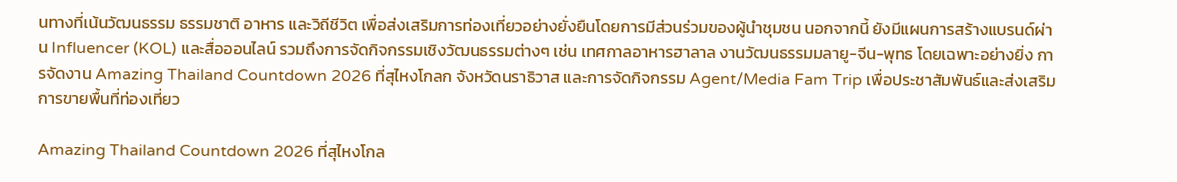นทางที่เน้นวัฒนธรรม ธรรมชาติ อาหาร และวิถีชีวิต เพื่อส่งเสริมการท่องเที่ยวอย่างยั่งยืนโดยการมีส่วนร่วมของผู้นำชุมชน นอกจากนี้ ยังมีแผนการสร้างแบรนด์ผ่าน Influencer (KOL) และสื่อออนไลน์ รวมถึงการจัดกิจกรรมเชิงวัฒนธรรมต่างๆ เช่น เทศกาลอาหารฮาลาล งานวัฒนธรรมมลายู-จีน-พุทธ โดยเฉพาะอย่างยิ่ง การจัดงาน Amazing Thailand Countdown 2026 ที่สุไหงโกลก จังหวัดนราธิวาส และการจัดกิจกรรม Agent/Media Fam Trip เพื่อประชาสัมพันธ์และส่งเสริมการขายพื้นที่ท่องเที่ยว

Amazing Thailand Countdown 2026 ที่สุไหงโกล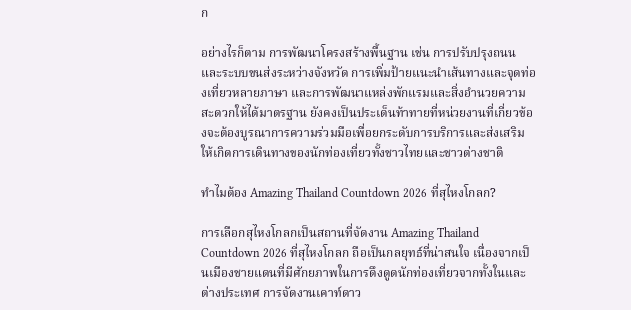ก

อย่างไรก็ตาม การพัฒนาโครงสร้างพื้นฐาน เช่น การปรับปรุงถนนและระบบขนส่งระหว่างจังหวัด การเพิ่มป้ายแนะนำเส้นทางและจุดท่องเที่ยวหลายภาษา และการพัฒนาแหล่งพักแรมและสิ่งอำนวยความสะดวกให้ได้มาตรฐาน ยังคงเป็นประเด็นท้าทายที่หน่วยงานที่เกี่ยวข้องจะต้องบูรณาการความร่วมมือเพื่อยกระดับการบริการและส่งเสริมให้เกิดการเดินทางของนักท่องเที่ยวทั้งชาวไทยและชาวต่างชาติ

ทำไมต้อง Amazing Thailand Countdown 2026 ที่สุไหงโกลก?

การเลือกสุไหงโกลกเป็นสถานที่จัดงาน Amazing Thailand Countdown 2026 ที่สุไหงโกลก ถือเป็นกลยุทธ์ที่น่าสนใจ เนื่องจากเป็นเมืองชายแดนที่มีศักยภาพในการดึงดูดนักท่องเที่ยวจากทั้งในและต่างประเทศ การจัดงานเคาท์ดาว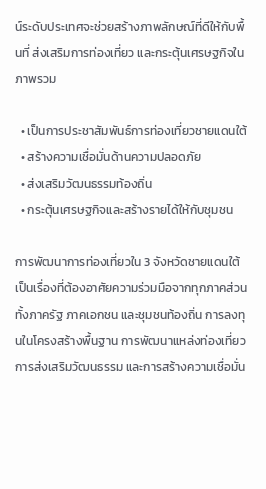น์ระดับประเทศจะช่วยสร้างภาพลักษณ์ที่ดีให้กับพื้นที่ ส่งเสริมการท่องเที่ยว และกระตุ้นเศรษฐกิจในภาพรวม

  • เป็นการประชาสัมพันธ์การท่องเที่ยวชายแดนใต้
  • สร้างความเชื่อมั่นด้านความปลอดภัย
  • ส่งเสริมวัฒนธรรมท้องถิ่น
  • กระตุ้นเศรษฐกิจและสร้างรายได้ให้กับชุมชน

การพัฒนาการท่องเที่ยวใน 3 จังหวัดชายแดนใต้เป็นเรื่องที่ต้องอาศัยความร่วมมือจากทุกภาคส่วน ทั้งภาครัฐ ภาคเอกชน และชุมชนท้องถิ่น การลงทุนในโครงสร้างพื้นฐาน การพัฒนาแหล่งท่องเที่ยว การส่งเสริมวัฒนธรรม และการสร้างความเชื่อมั่น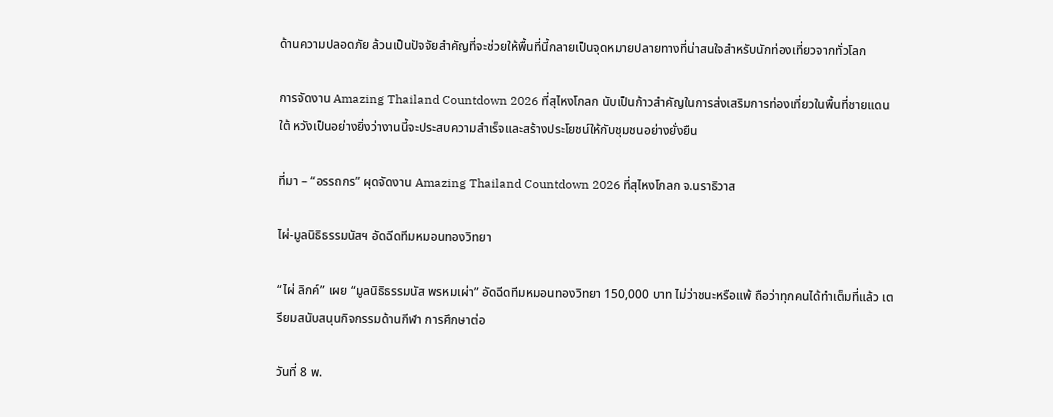ด้านความปลอดภัย ล้วนเป็นปัจจัยสำคัญที่จะช่วยให้พื้นที่นี้กลายเป็นจุดหมายปลายทางที่น่าสนใจสำหรับนักท่องเที่ยวจากทั่วโลก

การจัดงาน Amazing Thailand Countdown 2026 ที่สุไหงโกลก นับเป็นก้าวสำคัญในการส่งเสริมการท่องเที่ยวในพื้นที่ชายแดนใต้ หวังเป็นอย่างยิ่งว่างานนี้จะประสบความสำเร็จและสร้างประโยชน์ให้กับชุมชนอย่างยั่งยืน

ที่มา – “อรรถกร” ผุดจัดงาน Amazing Thailand Countdown 2026 ที่สุไหงโกลก จ.นราธิวาส

ไผ่-มูลนิธิธรรมนัสฯ อัดฉีดทีมหมอนทองวิทยา

“ไผ่ ลิกค์” เผย “มูลนิธิธรรมนัส พรหมเผ่า” อัดฉีดทีมหมอนทองวิทยา 150,000 บาท ไม่ว่าชนะหรือแพ้ ถือว่าทุกคนได้ทำเต็มที่แล้ว เตรียมสนับสนุนกิจกรรมด้านกีฬา การศึกษาต่อ

วันที่ 8 พ.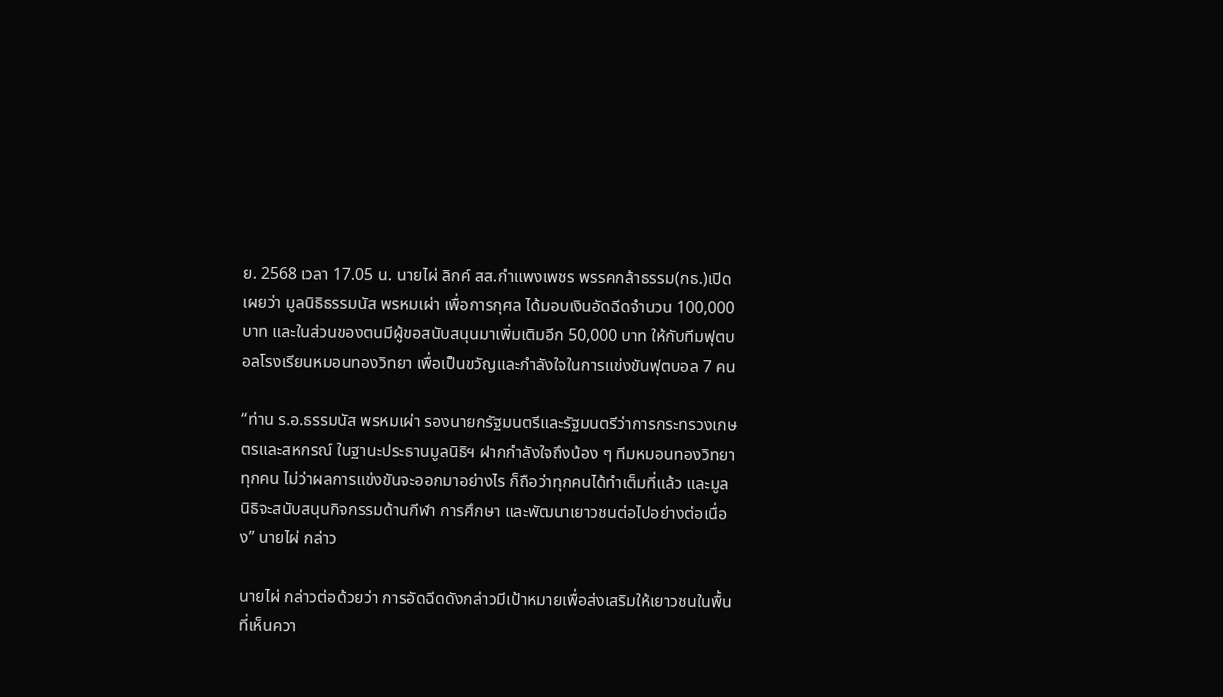ย. 2568 เวลา 17.05 น. นายไผ่ ลิกค์ สส.กำแพงเพชร พรรคกล้าธรรม(กธ.)เปิดเผยว่า มูลนิธิธรรมนัส พรหมเผ่า เพื่อการกุศล ได้มอบเงินอัดฉีดจำนวน 100,000 บาท และในส่วนของตนมีผู้ขอสนับสนุนมาเพิ่มเติมอีก 50,000 บาท ให้กับทีมฟุตบอลโรงเรียนหมอนทองวิทยา เพื่อเป็นขวัญและกำลังใจในการแข่งขันฟุตบอล 7 คน

“ท่าน ร.อ.ธรรมนัส พรหมเผ่า รองนายกรัฐมนตรีและรัฐมนตรีว่าการกระทรวงเกษตรและสหกรณ์ ในฐานะประธานมูลนิธิฯ ฝากกำลังใจถึงน้อง ๆ ทีมหมอนทองวิทยา ทุกคน ไม่ว่าผลการแข่งขันจะออกมาอย่างไร ก็ถือว่าทุกคนได้ทำเต็มที่แล้ว และมูลนิธิจะสนับสนุนกิจกรรมด้านกีฬา การศึกษา และพัฒนาเยาวชนต่อไปอย่างต่อเนื่อง” นายไผ่ กล่าว

นายไผ่ กล่าวต่อด้วยว่า การอัดฉีดดังกล่าวมีเป้าหมายเพื่อส่งเสริมให้เยาวชนในพื้นที่เห็นควา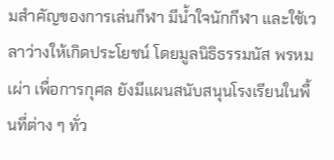มสำคัญของการเล่นกีฬา มีน้ำใจนักกีฬา และใช้เวลาว่างให้เกิดประโยชน์ โดยมูลนิธิธรรมนัส พรหมเผ่า เพื่อการกุศล ยังมีแผนสนับสนุนโรงเรียนในพื้นที่ต่าง ๆ ทั่ว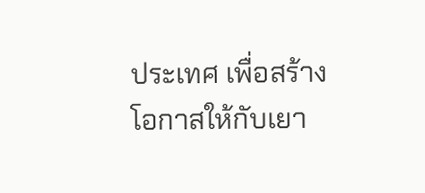ประเทศ เพื่อสร้างโอกาสให้กับเยา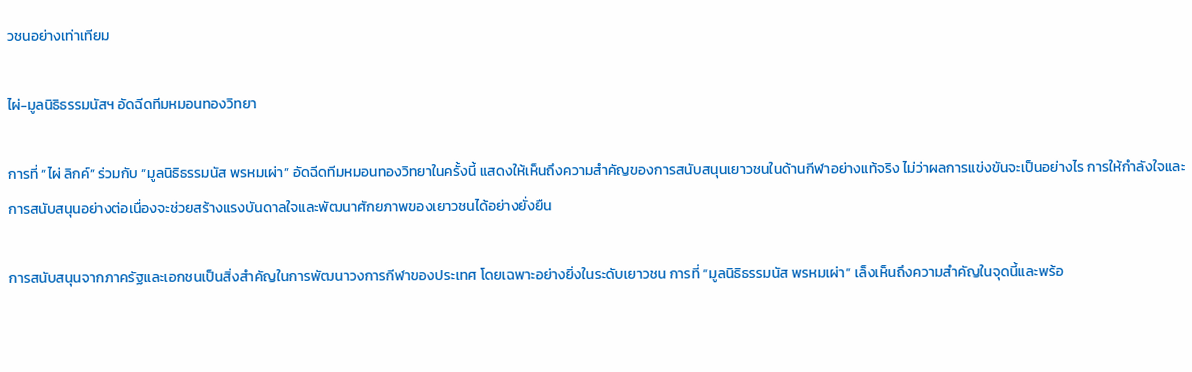วชนอย่างเท่าเทียม

ไผ่-มูลนิธิธรรมนัสฯ อัดฉีดทีมหมอนทองวิทยา

การที่ “ไผ่ ลิกค์” ร่วมกับ “มูลนิธิธรรมนัส พรหมเผ่า” อัดฉีดทีมหมอนทองวิทยาในครั้งนี้ แสดงให้เห็นถึงความสำคัญของการสนับสนุนเยาวชนในด้านกีฬาอย่างแท้จริง ไม่ว่าผลการแข่งขันจะเป็นอย่างไร การให้กำลังใจและการสนับสนุนอย่างต่อเนื่องจะช่วยสร้างแรงบันดาลใจและพัฒนาศักยภาพของเยาวชนได้อย่างยั่งยืน

การสนับสนุนจากภาครัฐและเอกชนเป็นสิ่งสำคัญในการพัฒนาวงการกีฬาของประเทศ โดยเฉพาะอย่างยิ่งในระดับเยาวชน การที่ “มูลนิธิธรรมนัส พรหมเผ่า” เล็งเห็นถึงความสำคัญในจุดนี้และพร้อ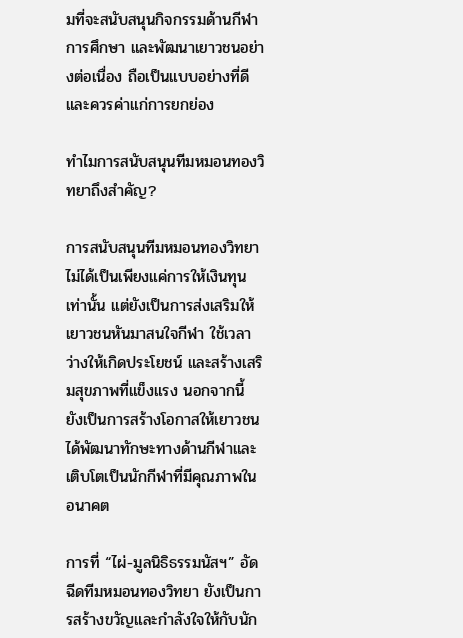มที่จะสนับสนุนกิจกรรมด้านกีฬา การศึกษา และพัฒนาเยาวชนอย่างต่อเนื่อง ถือเป็นแบบอย่างที่ดีและควรค่าแก่การยกย่อง

ทำไมการสนับสนุนทีมหมอนทองวิทยาถึงสำคัญ?

การสนับสนุนทีมหมอนทองวิทยา ไม่ได้เป็นเพียงแค่การให้เงินทุนเท่านั้น แต่ยังเป็นการส่งเสริมให้เยาวชนหันมาสนใจกีฬา ใช้เวลาว่างให้เกิดประโยชน์ และสร้างเสริมสุขภาพที่แข็งแรง นอกจากนี้ ยังเป็นการสร้างโอกาสให้เยาวชนได้พัฒนาทักษะทางด้านกีฬาและเติบโตเป็นนักกีฬาที่มีคุณภาพในอนาคต

การที่ “ไผ่-มูลนิธิธรรมนัสฯ” อัดฉีดทีมหมอนทองวิทยา ยังเป็นการสร้างขวัญและกำลังใจให้กับนัก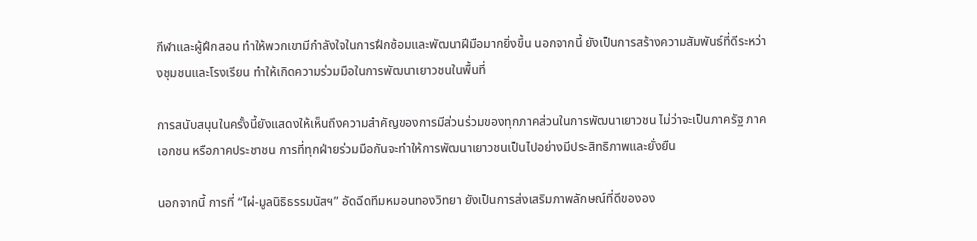กีฬาและผู้ฝึกสอน ทำให้พวกเขามีกำลังใจในการฝึกซ้อมและพัฒนาฝีมือมากยิ่งขึ้น นอกจากนี้ ยังเป็นการสร้างความสัมพันธ์ที่ดีระหว่างชุมชนและโรงเรียน ทำให้เกิดความร่วมมือในการพัฒนาเยาวชนในพื้นที่

การสนับสนุนในครั้งนี้ยังแสดงให้เห็นถึงความสำคัญของการมีส่วนร่วมของทุกภาคส่วนในการพัฒนาเยาวชน ไม่ว่าจะเป็นภาครัฐ ภาคเอกชน หรือภาคประชาชน การที่ทุกฝ่ายร่วมมือกันจะทำให้การพัฒนาเยาวชนเป็นไปอย่างมีประสิทธิภาพและยั่งยืน

นอกจากนี้ การที่ “ไผ่-มูลนิธิธรรมนัสฯ” อัดฉีดทีมหมอนทองวิทยา ยังเป็นการส่งเสริมภาพลักษณ์ที่ดีขององ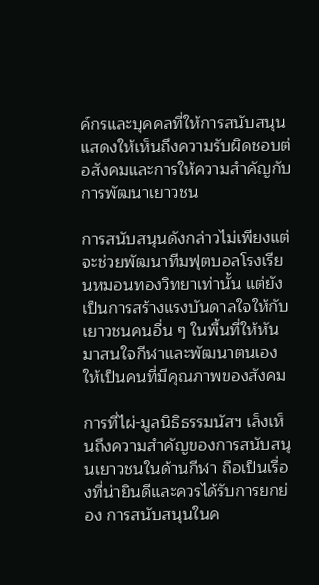ค์กรและบุคคลที่ให้การสนับสนุน แสดงให้เห็นถึงความรับผิดชอบต่อสังคมและการให้ความสำคัญกับการพัฒนาเยาวชน

การสนับสนุนดังกล่าวไม่เพียงแต่จะช่วยพัฒนาทีมฟุตบอลโรงเรียนหมอนทองวิทยาเท่านั้น แต่ยังเป็นการสร้างแรงบันดาลใจให้กับเยาวชนคนอื่น ๆ ในพื้นที่ให้หันมาสนใจกีฬาและพัฒนาตนเองให้เป็นคนที่มีคุณภาพของสังคม

การที่ไผ่-มูลนิธิธรรมนัสฯ เล็งเห็นถึงความสำคัญของการสนับสนุนเยาวชนในด้านกีฬา ถือเป็นเรื่องที่น่ายินดีและควรได้รับการยกย่อง การสนับสนุนในค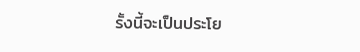รั้งนี้จะเป็นประโย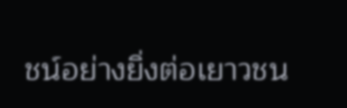ชน์อย่างยิ่งต่อเยาวชน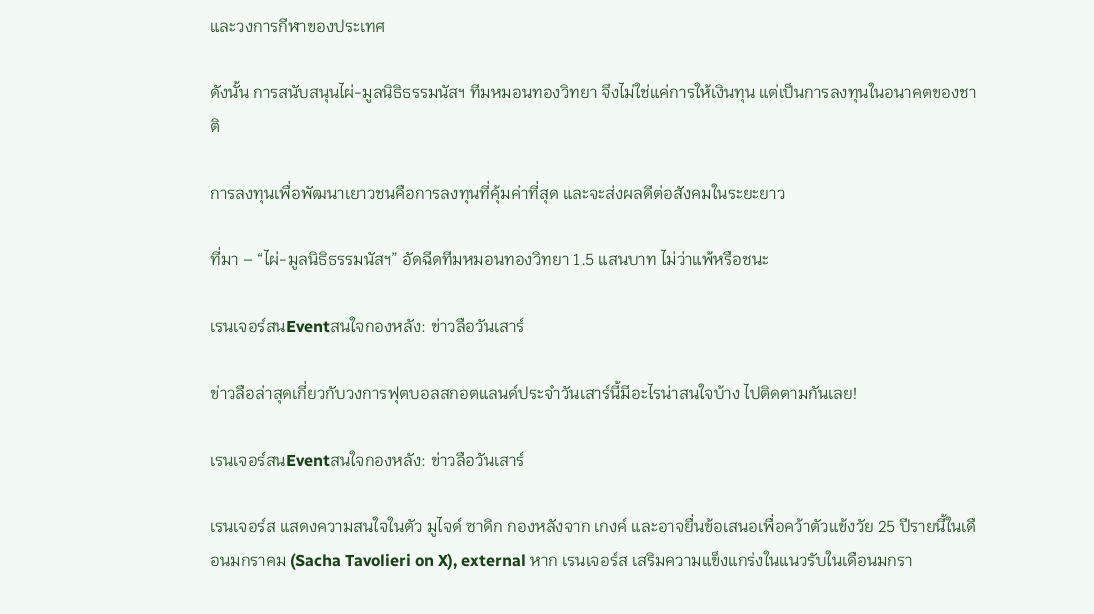และวงการกีฬาของประเทศ

ดังนั้น การสนับสนุนไผ่-มูลนิธิธรรมนัสฯ ทีมหมอนทองวิทยา จึงไม่ใช่แค่การให้เงินทุน แต่เป็นการลงทุนในอนาคตของชาติ

การลงทุนเพื่อพัฒนาเยาวชนคือการลงทุนที่คุ้มค่าที่สุด และจะส่งผลดีต่อสังคมในระยะยาว

ที่มา – “ไผ่-มูลนิธิธรรมนัสฯ” อัดฉีดทีมหมอนทองวิทยา 1.5 แสนบาท ไม่ว่าแพ้หรือชนะ

เรนเจอร์สนEventสนใจกองหลัง: ข่าวลือวันเสาร์

ข่าวลือล่าสุดเกี่ยวกับวงการฟุตบอลสกอตแลนด์ประจำวันเสาร์นี้มีอะไรน่าสนใจบ้าง ไปติดตามกันเลย!

เรนเจอร์สนEventสนใจกองหลัง: ข่าวลือวันเสาร์

เรนเจอร์ส แสดงความสนใจในตัว มูไจด์ ซาดิก กองหลังจาก เกงค์ และอาจยื่นข้อเสนอเพื่อคว้าตัวแข้งวัย 25 ปีรายนี้ในเดือนมกราคม (Sacha Tavolieri on X), external หาก เรนเจอร์ส เสริมความแข็งแกร่งในแนวรับในเดือนมกรา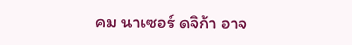คม นาเซอร์ ดจิก้า อาจ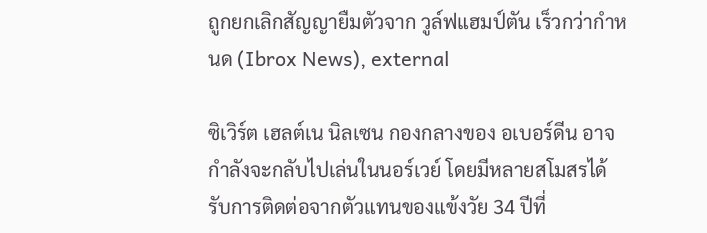ถูกยกเลิกสัญญายืมตัวจาก วูล์ฟแฮมป์ตัน เร็วกว่ากำหนด (Ibrox News), external

ซิเวิร์ต เฮลต์เน นิลเซน กองกลางของ อเบอร์ดีน อาจกำลังจะกลับไปเล่นในนอร์เวย์ โดยมีหลายสโมสรได้รับการติดต่อจากตัวแทนของแข้งวัย 34 ปีที่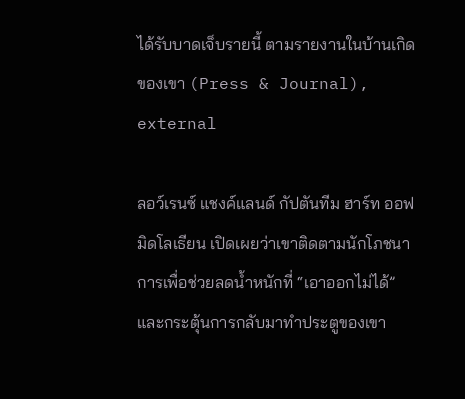ได้รับบาดเจ็บรายนี้ ตามรายงานในบ้านเกิดของเขา (Press & Journal), external

ลอว์เรนซ์ แชงค์แลนด์ กัปตันทีม ฮาร์ท ออฟ มิดโลเธียน เปิดเผยว่าเขาติดตามนักโภชนาการเพื่อช่วยลดน้ำหนักที่ “เอาออกไม่ได้” และกระตุ้นการกลับมาทำประตูของเขา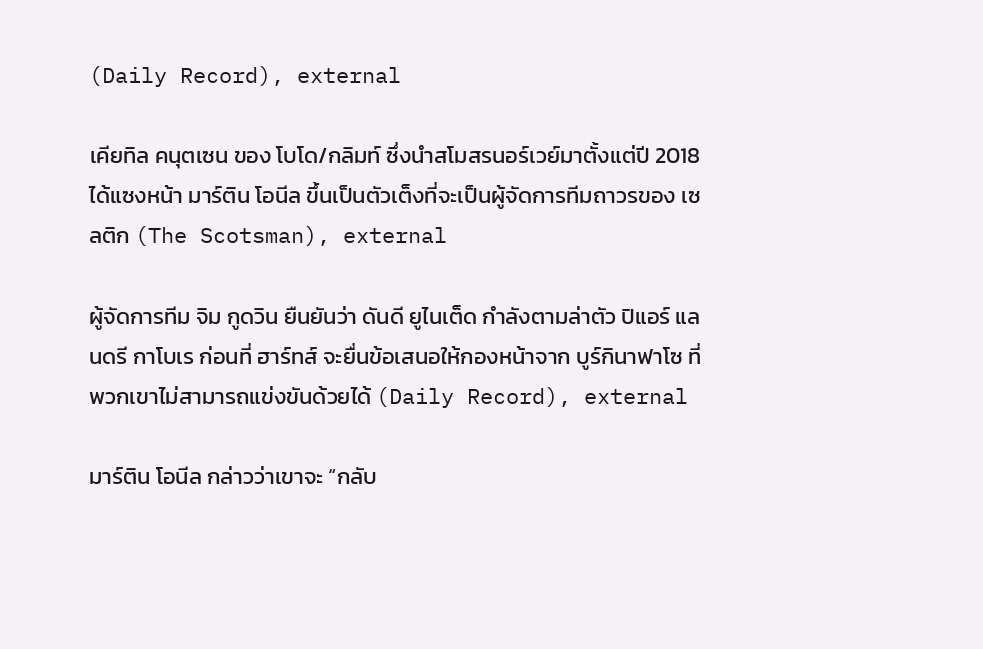(Daily Record), external

เคียทิล คนุตเซน ของ โบโด/กลิมท์ ซึ่งนำสโมสรนอร์เวย์มาตั้งแต่ปี 2018 ได้แซงหน้า มาร์ติน โอนีล ขึ้นเป็นตัวเต็งที่จะเป็นผู้จัดการทีมถาวรของ เซลติก (The Scotsman), external

ผู้จัดการทีม จิม กูดวิน ยืนยันว่า ดันดี ยูไนเต็ด กำลังตามล่าตัว ปิแอร์ แลนดรี กาโบเร ก่อนที่ ฮาร์ทส์ จะยื่นข้อเสนอให้กองหน้าจาก บูร์กินาฟาโซ ที่พวกเขาไม่สามารถแข่งขันด้วยได้ (Daily Record), external

มาร์ติน โอนีล กล่าวว่าเขาจะ “กลับ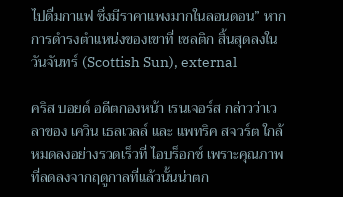ไปดื่มกาแฟ ซึ่งมีราคาแพงมากในลอนดอน” หากการดำรงตำแหน่งของเขาที่ เซลติก สิ้นสุดลงในวันจันทร์ (Scottish Sun), external

คริส บอยด์ อดีตกองหน้า เรนเจอร์ส กล่าวว่าเวลาของ เควิน เธลเวลล์ และ แพทริค สจวร์ต ใกล้หมดลงอย่างรวดเร็วที่ ไอบร็อกซ์ เพราะคุณภาพที่ลดลงจากฤดูกาลที่แล้วนั้นน่าตก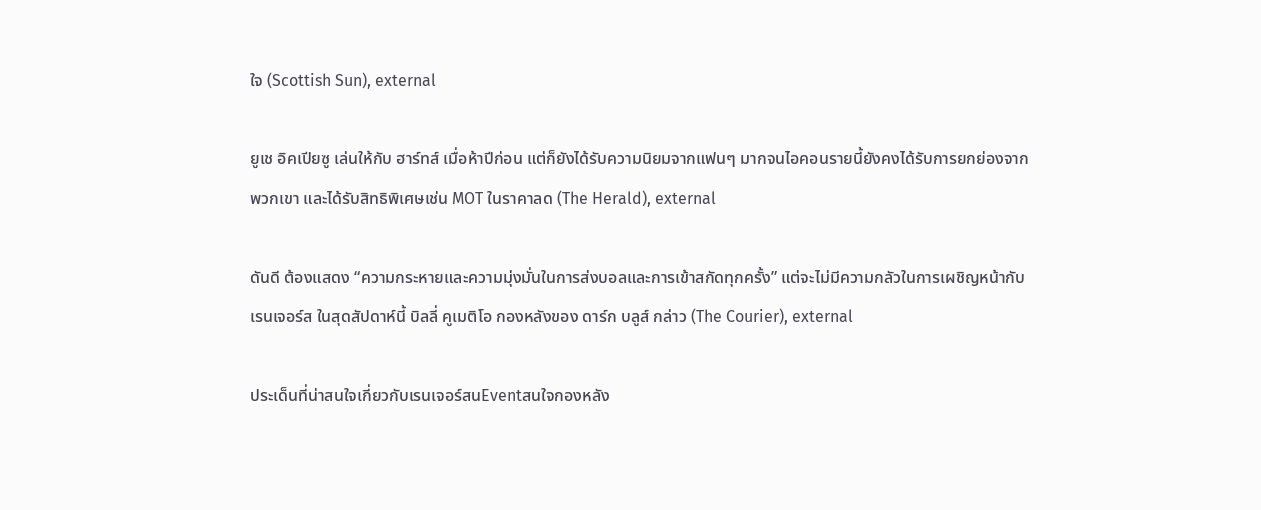ใจ (Scottish Sun), external

ยูเช อิคเปียซู เล่นให้กับ ฮาร์ทส์ เมื่อห้าปีก่อน แต่ก็ยังได้รับความนิยมจากแฟนๆ มากจนไอคอนรายนี้ยังคงได้รับการยกย่องจากพวกเขา และได้รับสิทธิพิเศษเช่น MOT ในราคาลด (The Herald), external

ดันดี ต้องแสดง “ความกระหายและความมุ่งมั่นในการส่งบอลและการเข้าสกัดทุกครั้ง” แต่จะไม่มีความกลัวในการเผชิญหน้ากับ เรนเจอร์ส ในสุดสัปดาห์นี้ บิลลี่ คูเมติโอ กองหลังของ ดาร์ก บลูส์ กล่าว (The Courier), external

ประเด็นที่น่าสนใจเกี่ยวกับเรนเจอร์สนEventสนใจกองหลัง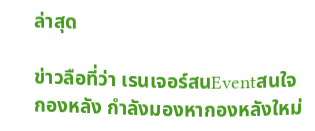ล่าสุด

ข่าวลือที่ว่า เรนเจอร์สนEventสนใจกองหลัง กำลังมองหากองหลังใหม่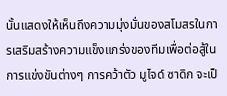นั้นแสดงให้เห็นถึงความมุ่งมั่นของสโมสรในการเสริมสร้างความแข็งแกร่งของทีมเพื่อต่อสู้ในการแข่งขันต่างๆ การคว้าตัว มูไจด์ ซาดิก จะเป็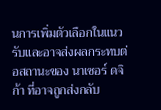นการเพิ่มตัวเลือกในแนวรับและอาจส่งผลกระทบต่อสถานะของ นาเซอร์ ดจิก้า ที่อาจถูกส่งกลับ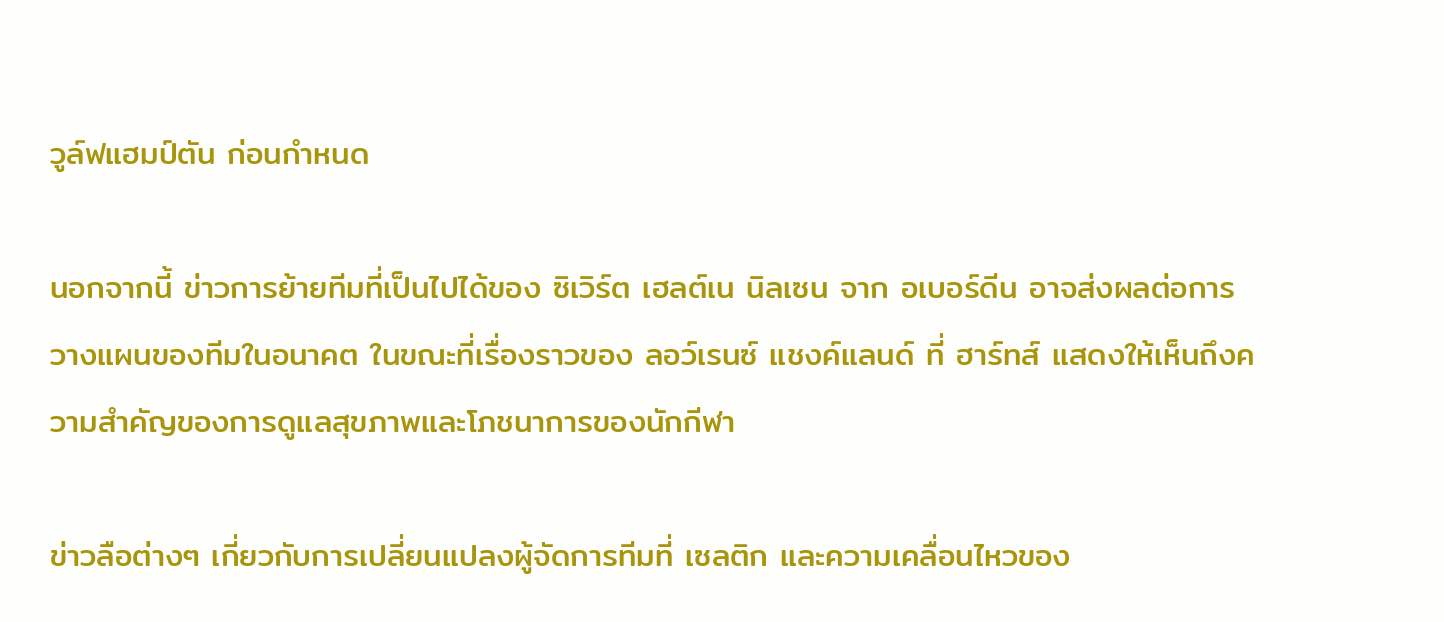วูล์ฟแฮมป์ตัน ก่อนกำหนด

นอกจากนี้ ข่าวการย้ายทีมที่เป็นไปได้ของ ซิเวิร์ต เฮลต์เน นิลเซน จาก อเบอร์ดีน อาจส่งผลต่อการวางแผนของทีมในอนาคต ในขณะที่เรื่องราวของ ลอว์เรนซ์ แชงค์แลนด์ ที่ ฮาร์ทส์ แสดงให้เห็นถึงความสำคัญของการดูแลสุขภาพและโภชนาการของนักกีฬา

ข่าวลือต่างๆ เกี่ยวกับการเปลี่ยนแปลงผู้จัดการทีมที่ เซลติก และความเคลื่อนไหวของ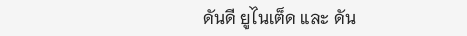ดันดี ยูไนเต็ด และ ดัน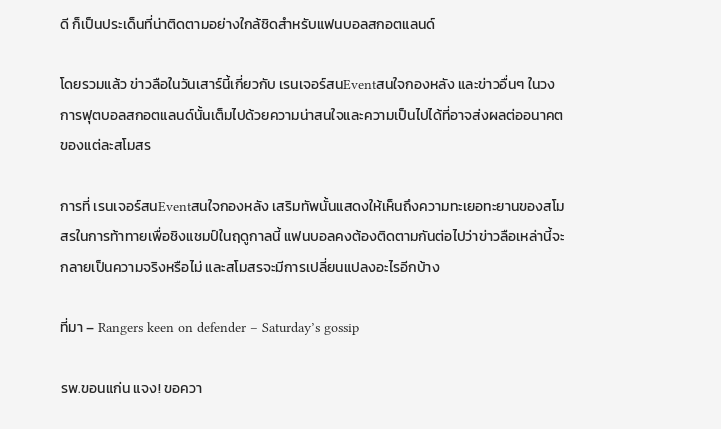ดี ก็เป็นประเด็นที่น่าติดตามอย่างใกล้ชิดสำหรับแฟนบอลสกอตแลนด์

โดยรวมแล้ว ข่าวลือในวันเสาร์นี้เกี่ยวกับ เรนเจอร์สนEventสนใจกองหลัง และข่าวอื่นๆ ในวงการฟุตบอลสกอตแลนด์นั้นเต็มไปด้วยความน่าสนใจและความเป็นไปได้ที่อาจส่งผลต่ออนาคตของแต่ละสโมสร

การที่ เรนเจอร์สนEventสนใจกองหลัง เสริมทัพนั้นแสดงให้เห็นถึงความทะเยอทะยานของสโมสรในการท้าทายเพื่อชิงแชมป์ในฤดูกาลนี้ แฟนบอลคงต้องติดตามกันต่อไปว่าข่าวลือเหล่านี้จะกลายเป็นความจริงหรือไม่ และสโมสรจะมีการเปลี่ยนแปลงอะไรอีกบ้าง

ที่มา – Rangers keen on defender – Saturday’s gossip

รพ.ขอนแก่น แจง! ขอควา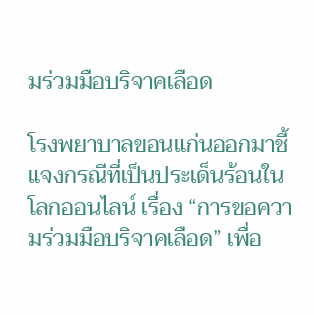มร่วมมือบริจาคเลือด

โรงพยาบาลขอนแก่นออกมาชี้แจงกรณีที่เป็นประเด็นร้อนในโลกออนไลน์ เรื่อง “การขอความร่วมมือบริจาคเลือด” เพื่อ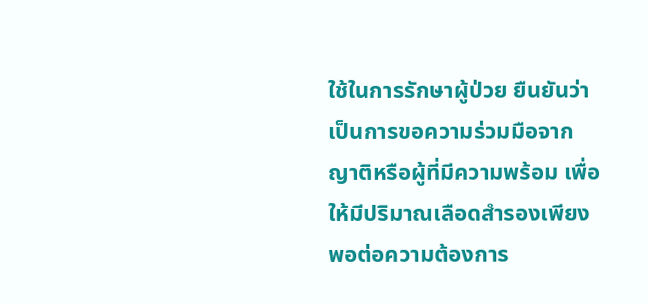ใช้ในการรักษาผู้ป่วย ยืนยันว่าเป็นการขอความร่วมมือจากญาติหรือผู้ที่มีความพร้อม เพื่อให้มีปริมาณเลือดสำรองเพียงพอต่อความต้องการ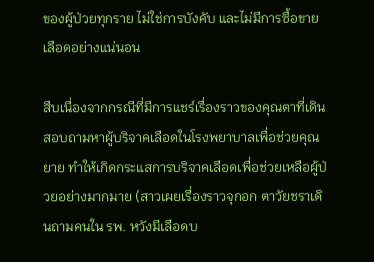ของผู้ป่วยทุกราย ไม่ใช่การบังคับ และไม่มีการซื้อขายเลือดอย่างแน่นอน

สืบเนื่องจากกรณีที่มีการแชร์เรื่องราวของคุณตาที่เดินสอบถามหาผู้บริจาคเลือดในโรงพยาบาลเพื่อช่วยคุณยาย ทำให้เกิดกระแสการบริจาคเลือดเพื่อช่วยเหลือผู้ป่วยอย่างมากมาย (สาวเผยเรื่องราวจุกอก ตาวัยชราเดินถามคนใน รพ. หวังมีเลือดบ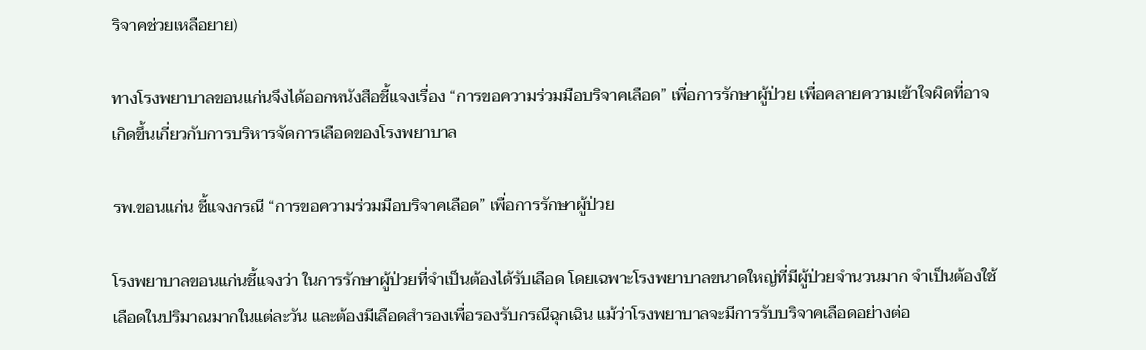ริจาคช่วยเหลือยาย)

ทางโรงพยาบาลขอนแก่นจึงได้ออกหนังสือชี้แจงเรื่อง “การขอความร่วมมือบริจาคเลือด” เพื่อการรักษาผู้ป่วย เพื่อคลายความเข้าใจผิดที่อาจเกิดขึ้นเกี่ยวกับการบริหารจัดการเลือดของโรงพยาบาล

รพ.ขอนแก่น ชี้แจงกรณี “การขอความร่วมมือบริจาคเลือด” เพื่อการรักษาผู้ป่วย

โรงพยาบาลขอนแก่นชี้แจงว่า ในการรักษาผู้ป่วยที่จำเป็นต้องได้รับเลือด โดยเฉพาะโรงพยาบาลขนาดใหญ่ที่มีผู้ป่วยจำนวนมาก จำเป็นต้องใช้เลือดในปริมาณมากในแต่ละวัน และต้องมีเลือดสำรองเพื่อรองรับกรณีฉุกเฉิน แม้ว่าโรงพยาบาลจะมีการรับบริจาคเลือดอย่างต่อ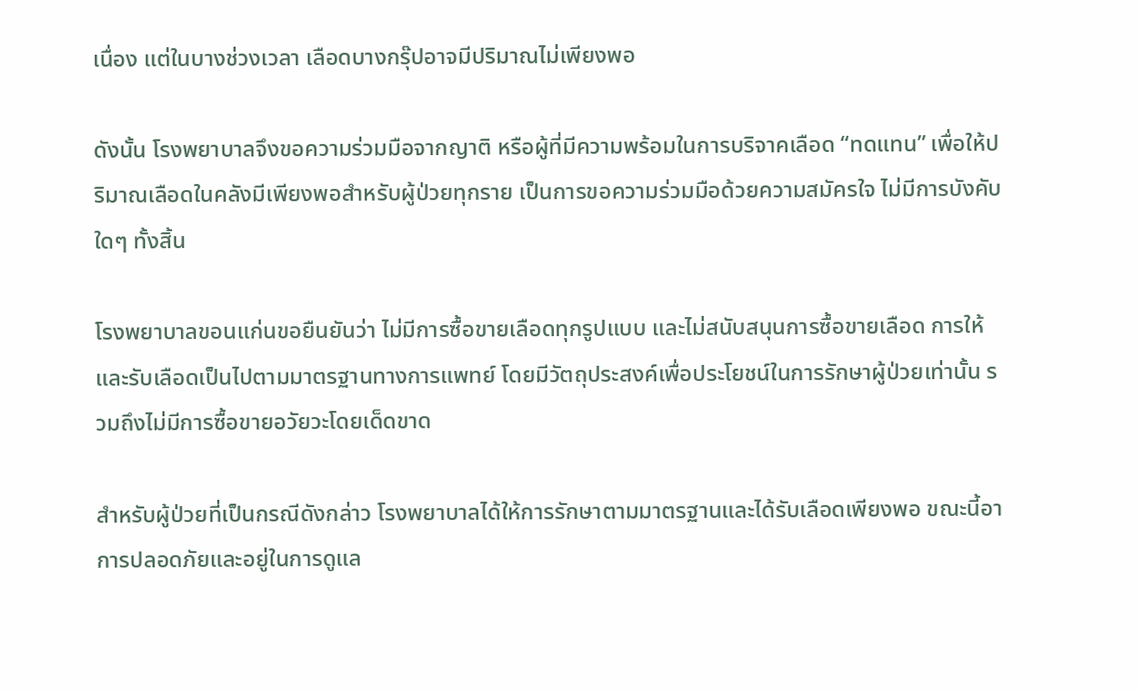เนื่อง แต่ในบางช่วงเวลา เลือดบางกรุ๊ปอาจมีปริมาณไม่เพียงพอ

ดังนั้น โรงพยาบาลจึงขอความร่วมมือจากญาติ หรือผู้ที่มีความพร้อมในการบริจาคเลือด “ทดแทน” เพื่อให้ปริมาณเลือดในคลังมีเพียงพอสำหรับผู้ป่วยทุกราย เป็นการขอความร่วมมือด้วยความสมัครใจ ไม่มีการบังคับใดๆ ทั้งสิ้น

โรงพยาบาลขอนแก่นขอยืนยันว่า ไม่มีการซื้อขายเลือดทุกรูปแบบ และไม่สนับสนุนการซื้อขายเลือด การให้และรับเลือดเป็นไปตามมาตรฐานทางการแพทย์ โดยมีวัตถุประสงค์เพื่อประโยชน์ในการรักษาผู้ป่วยเท่านั้น รวมถึงไม่มีการซื้อขายอวัยวะโดยเด็ดขาด

สำหรับผู้ป่วยที่เป็นกรณีดังกล่าว โรงพยาบาลได้ให้การรักษาตามมาตรฐานและได้รับเลือดเพียงพอ ขณะนี้อาการปลอดภัยและอยู่ในการดูแล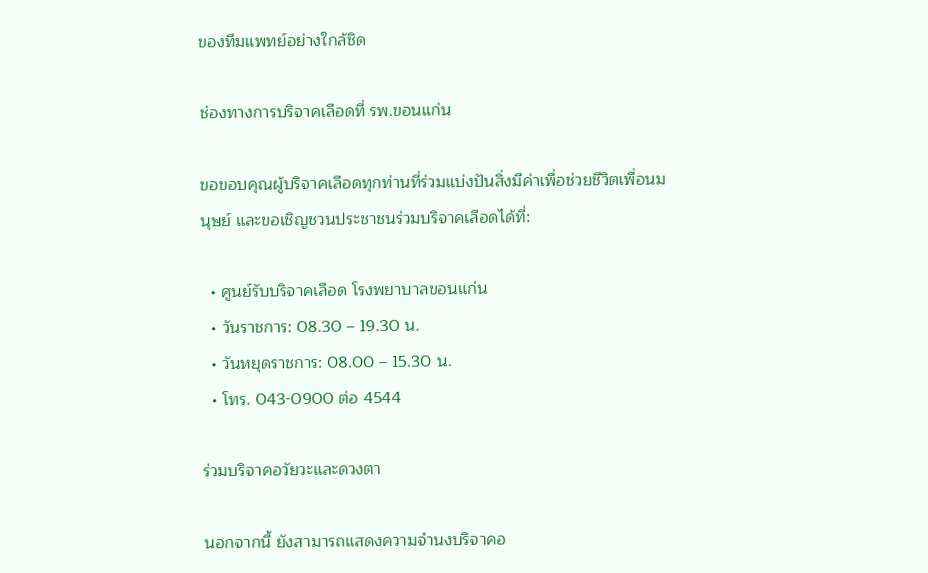ของทีมแพทย์อย่างใกล้ชิด

ช่องทางการบริจาคเลือดที่ รพ.ขอนแก่น

ขอขอบคุณผู้บริจาคเลือดทุกท่านที่ร่วมแบ่งปันสิ่งมีค่าเพื่อช่วยชีวิตเพื่อนมนุษย์ และขอเชิญชวนประชาชนร่วมบริจาคเลือดได้ที่:

  • ศูนย์รับบริจาคเลือด โรงพยาบาลขอนแก่น
  • วันราชการ: 08.30 – 19.30 น.
  • วันหยุดราชการ: 08.00 – 15.30 น.
  • โทร. 043-0900 ต่อ 4544

ร่วมบริจาคอวัยวะและดวงตา

นอกจากนี้ ยังสามารถแสดงความจำนงบริจาคอ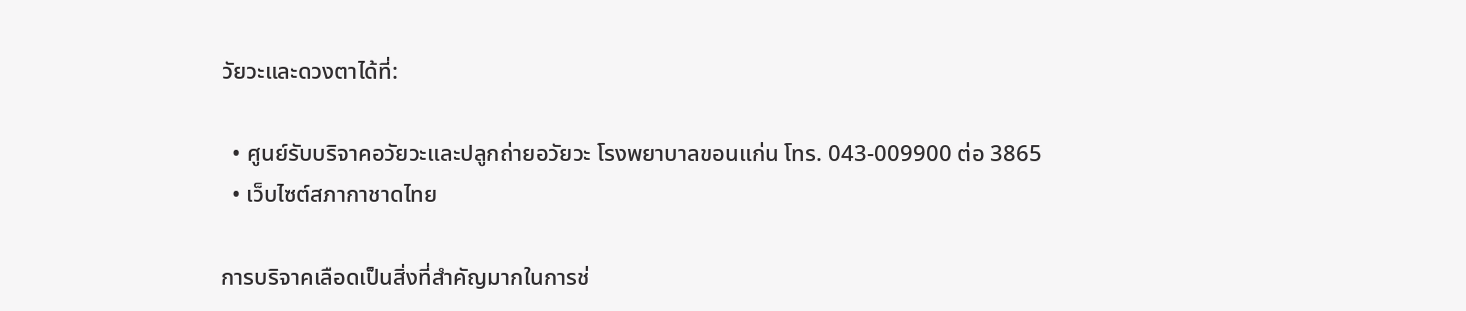วัยวะและดวงตาได้ที่:

  • ศูนย์รับบริจาคอวัยวะและปลูกถ่ายอวัยวะ โรงพยาบาลขอนแก่น โทร. 043-009900 ต่อ 3865
  • เว็บไซต์สภากาชาดไทย

การบริจาคเลือดเป็นสิ่งที่สำคัญมากในการช่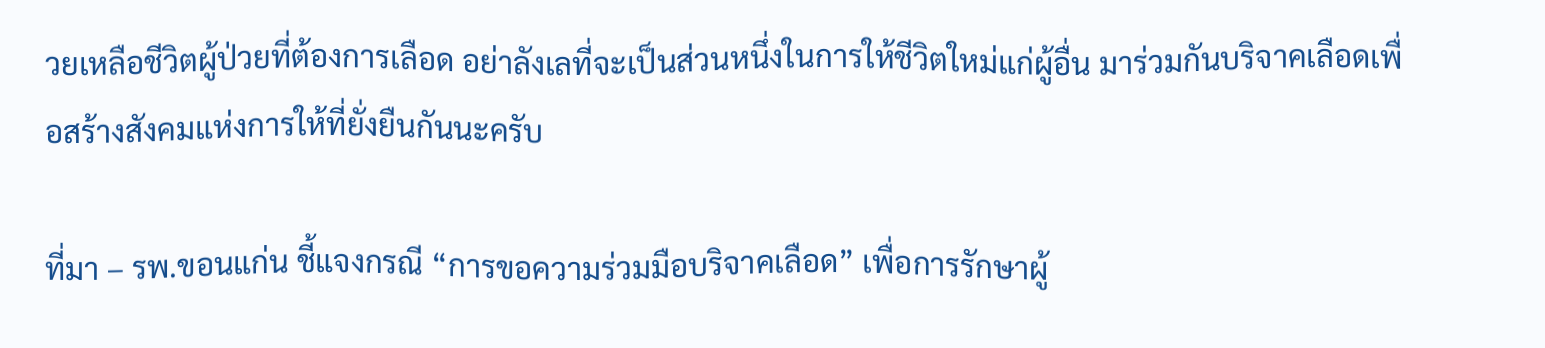วยเหลือชีวิตผู้ป่วยที่ต้องการเลือด อย่าลังเลที่จะเป็นส่วนหนึ่งในการให้ชีวิตใหม่แก่ผู้อื่น มาร่วมกันบริจาคเลือดเพื่อสร้างสังคมแห่งการให้ที่ยั่งยืนกันนะครับ

ที่มา – รพ.ขอนแก่น ชี้แจงกรณี “การขอความร่วมมือบริจาคเลือด” เพื่อการรักษาผู้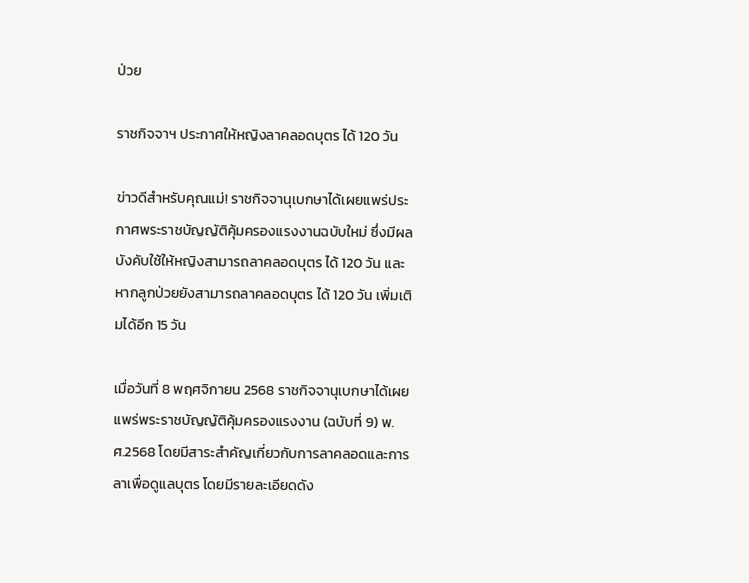ป่วย

ราชกิจจาฯ ประกาศให้หญิงลาคลอดบุตร ได้ 120 วัน

ข่าวดีสำหรับคุณแม่! ราชกิจจานุเบกษาได้เผยแพร่ประกาศพระราชบัญญัติคุ้มครองแรงงานฉบับใหม่ ซึ่งมีผลบังคับใช้ให้หญิงสามารถลาคลอดบุตร ได้ 120 วัน และหากลูกป่วยยังสามารถลาคลอดบุตร ได้ 120 วัน เพิ่มเติมได้อีก 15 วัน

เมื่อวันที่ 8 พฤศจิกายน 2568 ราชกิจจานุเบกษาได้เผยแพร่พระราชบัญญัติคุ้มครองแรงงาน (ฉบับที่ 9) พ.ศ.2568 โดยมีสาระสำคัญเกี่ยวกับการลาคลอดและการลาเพื่อดูแลบุตร โดยมีรายละเอียดดัง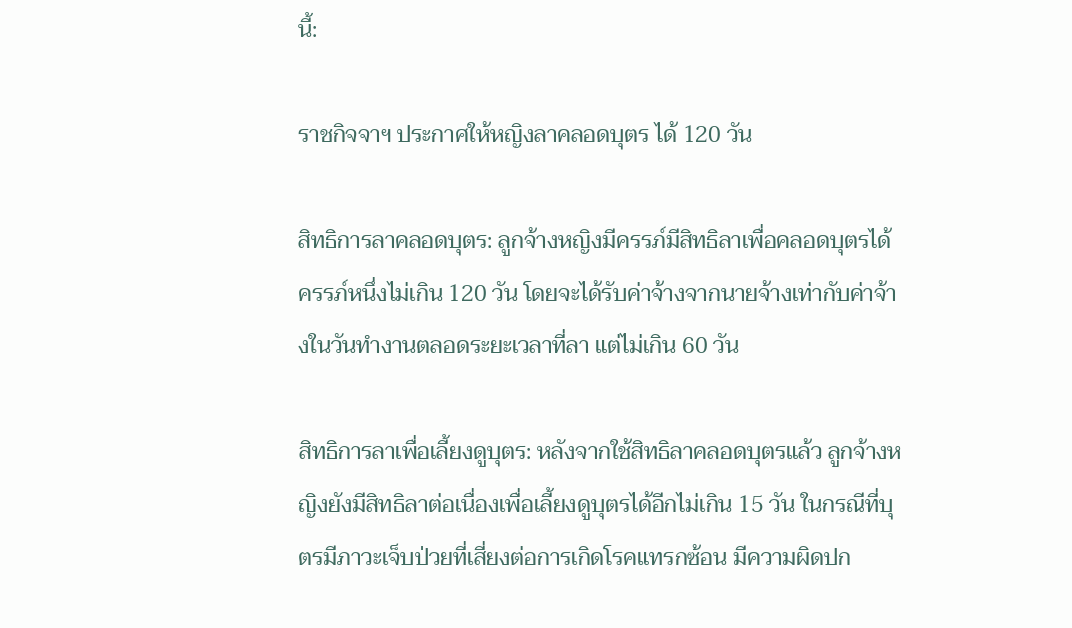นี้:

ราชกิจจาฯ ประกาศให้หญิงลาคลอดบุตร ได้ 120 วัน

สิทธิการลาคลอดบุตร: ลูกจ้างหญิงมีครรภ์มีสิทธิลาเพื่อคลอดบุตรได้ครรภ์หนึ่งไม่เกิน 120 วัน โดยจะได้รับค่าจ้างจากนายจ้างเท่ากับค่าจ้างในวันทำงานตลอดระยะเวลาที่ลา แต่ไม่เกิน 60 วัน

สิทธิการลาเพื่อเลี้ยงดูบุตร: หลังจากใช้สิทธิลาคลอดบุตรแล้ว ลูกจ้างหญิงยังมีสิทธิลาต่อเนื่องเพื่อเลี้ยงดูบุตรได้อีกไม่เกิน 15 วัน ในกรณีที่บุตรมีภาวะเจ็บป่วยที่เสี่ยงต่อการเกิดโรคแทรกซ้อน มีความผิดปก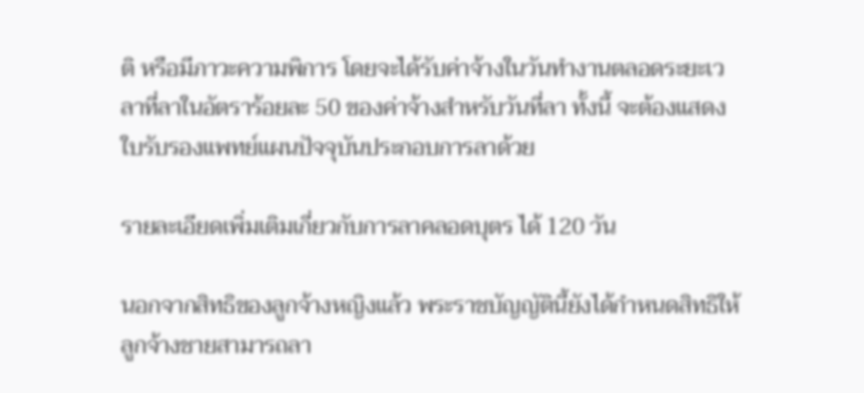ติ หรือมีภาวะความพิการ โดยจะได้รับค่าจ้างในวันทำงานตลอดระยะเวลาที่ลาในอัตราร้อยละ 50 ของค่าจ้างสำหรับวันที่ลา ทั้งนี้ จะต้องแสดงใบรับรองแพทย์แผนปัจจุบันประกอบการลาด้วย

รายละเอียดเพิ่มเติมเกี่ยวกับการลาคลอดบุตร ได้ 120 วัน

นอกจากสิทธิของลูกจ้างหญิงแล้ว พระราชบัญญัตินี้ยังได้กำหนดสิทธิให้ลูกจ้างชายสามารถลา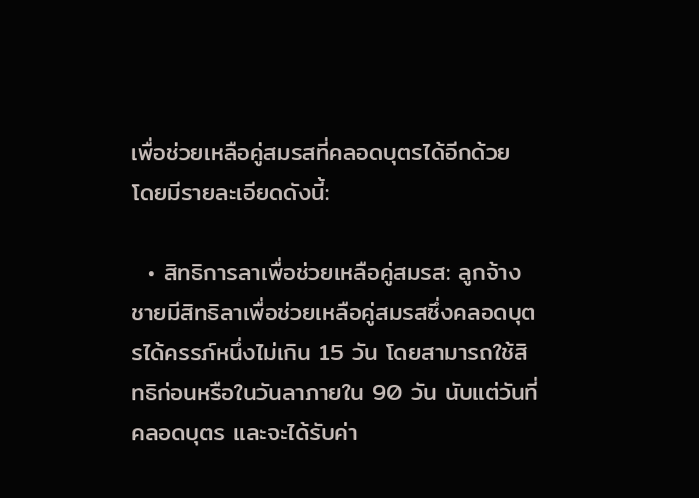เพื่อช่วยเหลือคู่สมรสที่คลอดบุตรได้อีกด้วย โดยมีรายละเอียดดังนี้:

  • สิทธิการลาเพื่อช่วยเหลือคู่สมรส: ลูกจ้างชายมีสิทธิลาเพื่อช่วยเหลือคู่สมรสซึ่งคลอดบุตรได้ครรภ์หนึ่งไม่เกิน 15 วัน โดยสามารถใช้สิทธิก่อนหรือในวันลาภายใน 90 วัน นับแต่วันที่คลอดบุตร และจะได้รับค่า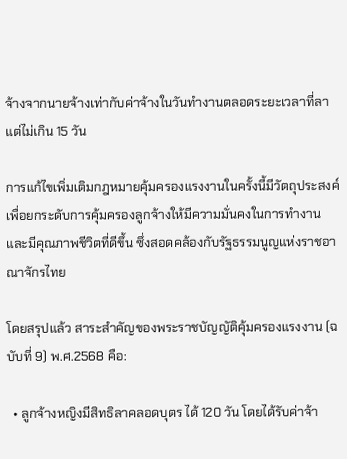จ้างจากนายจ้างเท่ากับค่าจ้างในวันทำงานตลอดระยะเวลาที่ลาแต่ไม่เกิน 15 วัน

การแก้ไขเพิ่มเติมกฎหมายคุ้มครองแรงงานในครั้งนี้มีวัตถุประสงค์เพื่อยกระดับการคุ้มครองลูกจ้างให้มีความมั่นคงในการทำงานและมีคุณภาพชีวิตที่ดีขึ้น ซึ่งสอดคล้องกับรัฐธรรมนูญแห่งราชอาณาจักรไทย

โดยสรุปแล้ว สาระสำคัญของพระราชบัญญัติคุ้มครองแรงงาน (ฉบับที่ 9) พ.ศ.2568 คือ:

  • ลูกจ้างหญิงมีสิทธิลาคลอดบุตร ได้ 120 วัน โดยได้รับค่าจ้า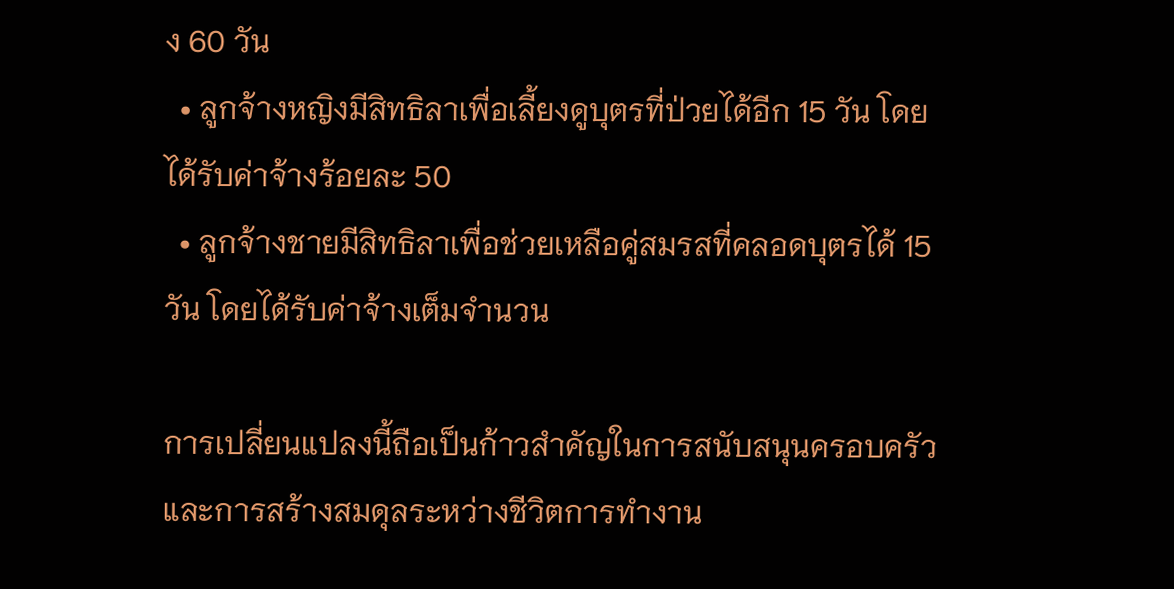ง 60 วัน
  • ลูกจ้างหญิงมีสิทธิลาเพื่อเลี้ยงดูบุตรที่ป่วยได้อีก 15 วัน โดยได้รับค่าจ้างร้อยละ 50
  • ลูกจ้างชายมีสิทธิลาเพื่อช่วยเหลือคู่สมรสที่คลอดบุตรได้ 15 วัน โดยได้รับค่าจ้างเต็มจำนวน

การเปลี่ยนแปลงนี้ถือเป็นก้าวสำคัญในการสนับสนุนครอบครัวและการสร้างสมดุลระหว่างชีวิตการทำงาน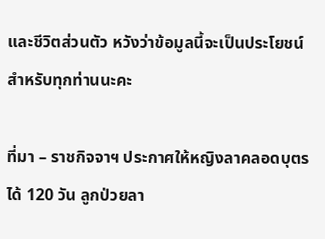และชีวิตส่วนตัว หวังว่าข้อมูลนี้จะเป็นประโยชน์สำหรับทุกท่านนะคะ

ที่มา – ราชกิจจาฯ ประกาศให้หญิงลาคลอดบุตร ได้ 120 วัน ลูกป่วยลา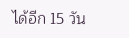ได้อีก 15 วัน